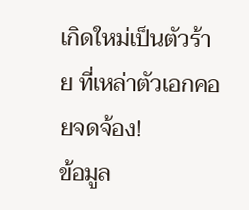เกิดใหม่เป็นตัวร้าย ที่เหล่าตัวเอกคอยจดจ้อง!
ข้อมูล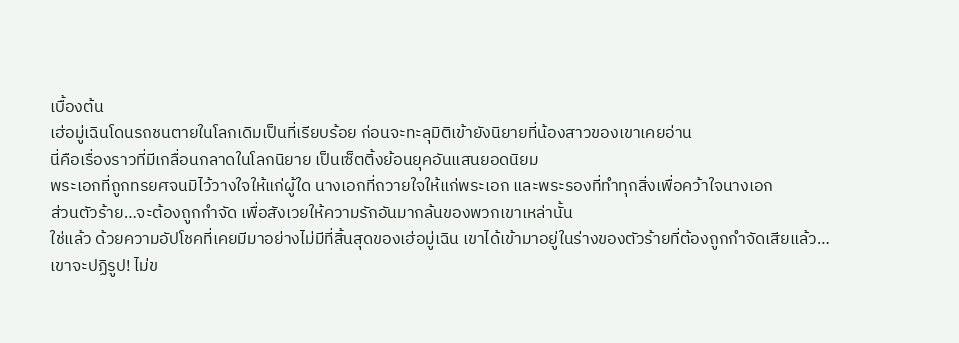เบื้องต้น
เฮ่อมู่เฉินโดนรถชนตายในโลกเดิมเป็นที่เรียบร้อย ก่อนจะทะลุมิติเข้ายังนิยายที่น้องสาวของเขาเคยอ่าน
นี่คือเรื่องราวที่มีเกลื่อนกลาดในโลกนิยาย เป็นเซ็ตติ้งย้อนยุคอันแสนยอดนิยม
พระเอกที่ถูกทรยศจนมิไว้วางใจให้แก่ผู้ใด นางเอกที่ถวายใจให้แก่พระเอก และพระรองที่ทำทุกสิ่งเพื่อคว้าใจนางเอก
ส่วนตัวร้าย…จะต้องถูกกำจัด เพื่อสังเวยให้ความรักอันมากล้นของพวกเขาเหล่านั้น
ใช่แล้ว ด้วยความอัปโชคที่เคยมีมาอย่างไม่มีที่สิ้นสุดของเฮ่อมู่เฉิน เขาได้เข้ามาอยู่ในร่างของตัวร้ายที่ต้องถูกกำจัดเสียแล้ว…
เขาจะปฏิรูป! ไม่ข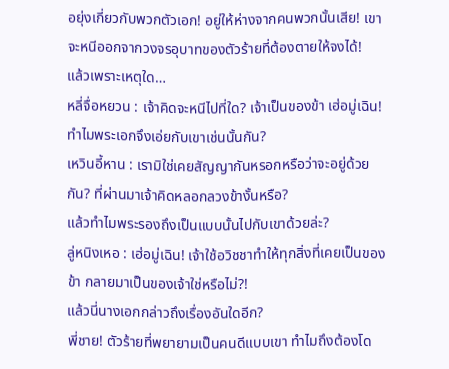อยุ่งเกี่ยวกับพวกตัวเอก! อยู่ให้ห่างจากคนพวกนั้นเสีย! เขาจะหนีออกจากวงจรอุบาทของตัวร้ายที่ต้องตายให้จงได้!
แล้วเพราะเหตุใด…
หลี่จื่อหยวน : เจ้าคิดจะหนีไปที่ใด? เจ้าเป็นของข้า เฮ่อมู่เฉิน!
ทำไมพระเอกจึงเอ่ยกับเขาเช่นนั้นกัน?
เหวินอี้หาน : เรามิใช่เคยสัญญากันหรอกหรือว่าจะอยู่ด้วยกัน? ที่ผ่านมาเจ้าคิดหลอกลวงข้างั้นหรือ?
แล้วทำไมพระรองถึงเป็นแบบนั้นไปกับเขาด้วยล่ะ?
ลู่หนิงเหอ : เฮ่อมู่เฉิน! เจ้าใช้อวิชชาทำให้ทุกสิ่งที่เคยเป็นของข้า กลายมาเป็นของเจ้าใช่หรือไม่?!
แล้วนี่นางเอกกล่าวถึงเรื่องอันใดอีก?
พี่ชาย! ตัวร้ายที่พยายามเป็นคนดีแบบเขา ทำไมถึงต้องโด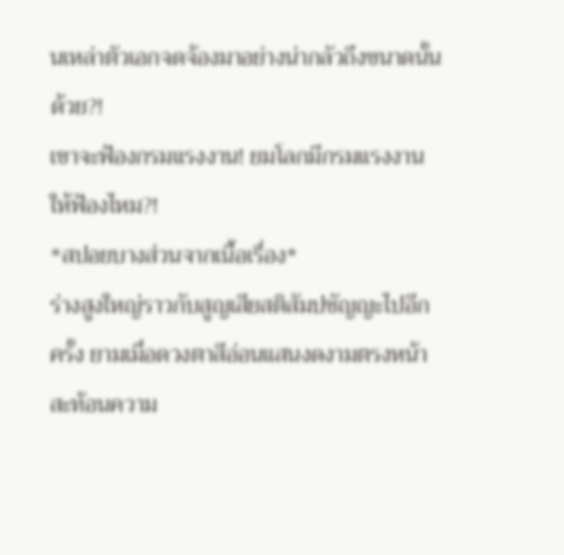นเหล่าตัวเอกจดจ้องมาอย่างน่ากลัวถึงขนาดนั้นด้วย?!
เขาจะฟ้องกรมแรงงาน! ยมโลกมีกรมแรงงานให้ฟ้องไหม?!
*สปอยบางส่วนจากเนื้อเรื่อง*
ร่างสูงใหญ่ราวกับสูญเสียสติสัมปชัญญะไปอีกครั้ง ยามเมื่อดวงตาสีอ่อนแสนงดงามตรงหน้าสะท้อนความ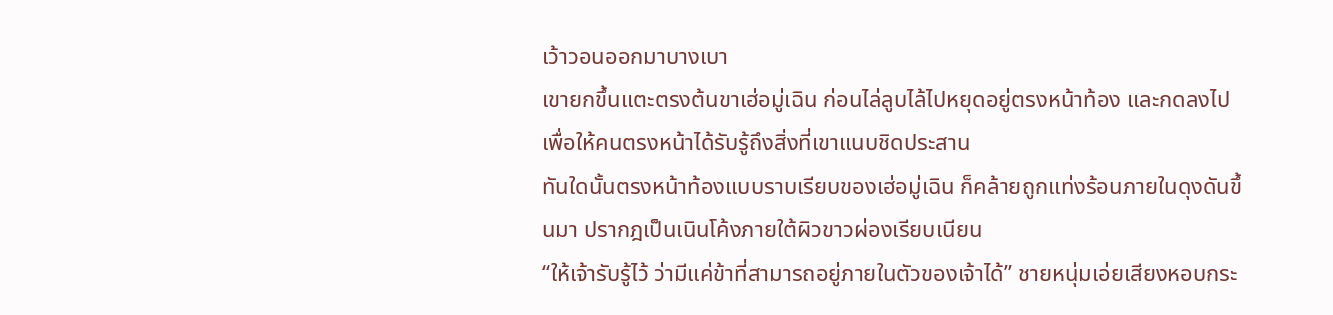เว้าวอนออกมาบางเบา
เขายกขึ้นแตะตรงต้นขาเฮ่อมู่เฉิน ก่อนไล่ลูบไล้ไปหยุดอยู่ตรงหน้าท้อง และกดลงไป เพื่อให้คนตรงหน้าได้รับรู้ถึงสิ่งที่เขาแนบชิดประสาน
ทันใดนั้นตรงหน้าท้องแบบราบเรียบของเฮ่อมู่เฉิน ก็คล้ายถูกแท่งร้อนภายในดุงดันขึ้นมา ปรากฎเป็นเนินโค้งภายใต้ผิวขาวผ่องเรียบเนียน
“ให้เจ้ารับรู้ไว้ ว่ามีแค่ข้าที่สามารถอยู่ภายในตัวของเจ้าได้” ชายหนุ่มเอ่ยเสียงหอบกระ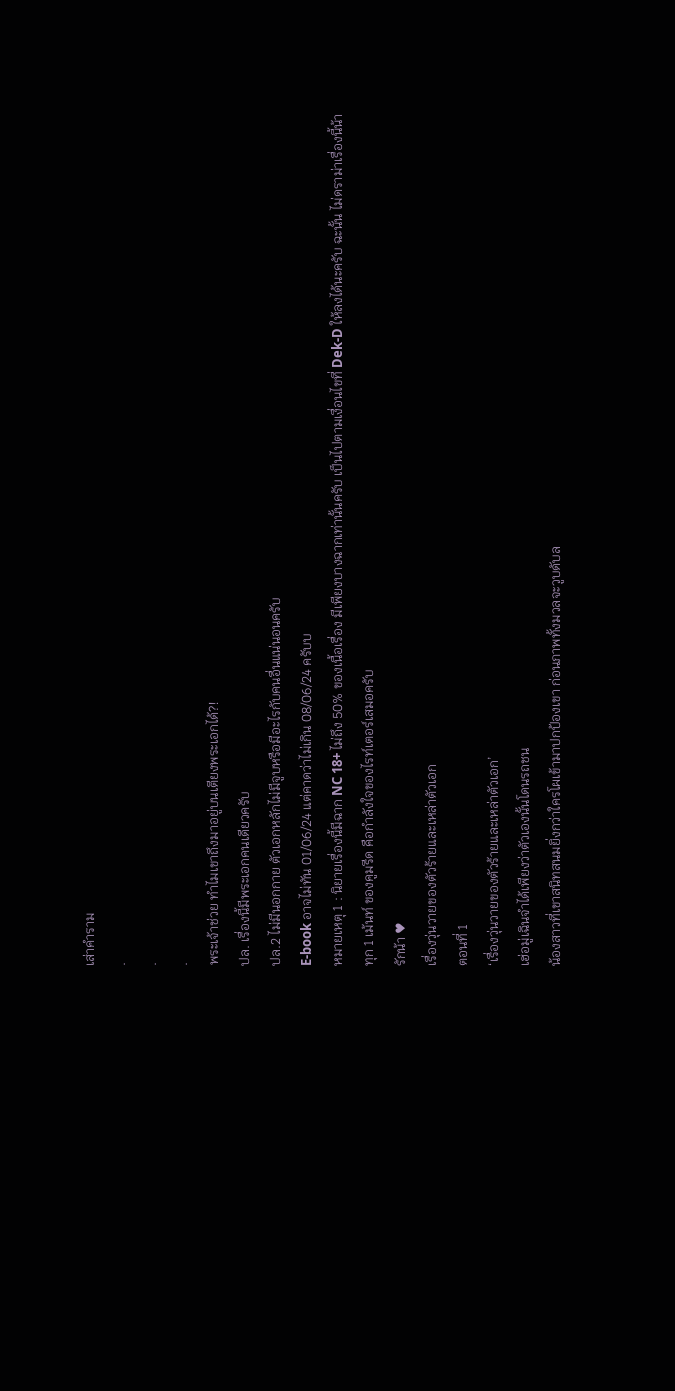เส่าคำราม
.
.
.
พระเจ้าช่วย ทำไมเขาถึงมาอยู่บนเตียงพระเอกได้?!
ปล. เรื่องนี้มีพระเอกคนเดียวครับ
ปล.2 ไม่มีนอกกาย ตัวเอกหลักไม่มีจูบหรือมีอะไรกับคนอื่นแน่นอนครับ
E-book อาจไม่ทัน 01/06/24 แต่คาดว่าไม่เกิน 08/06/24 ครับบ
หมายเหตุ 1 : นิยายเรื่องนี้มีฉาก NC 18+ ไม่ถึง 50% ของเนื้อเรื่อง มีเพียงบางฉากเท่านั้นครับ เป็นไปตามเงื่อนไขที่ Dek-D ให้ลงได้นะครับ ฉะนั้น ไม่ดราม่าเรื่องนี้น้า
ทุก 1 เม้นท์ ของคูมรีด คือกำลังใจของไรท์เตอร์เสมอครับ
รักน้า ♥
เรื่องวุ่นวายของตัวร้ายและเหล่าตัวเอก
ตอนที่ 1
‘เรื่องวุ่นวายของตัวร้ายและเหล่าตัวเอก’
เฮ่อมู่เฉินจำได้เพียงว่าตัวเองนั้นโดนรถชน
น้องสาวที่เขาสนิทสนมยิ่งกว่าใครโผเข้ามาปกป้องเขา ก่อนภาพทั้งมวลจะวูบดับล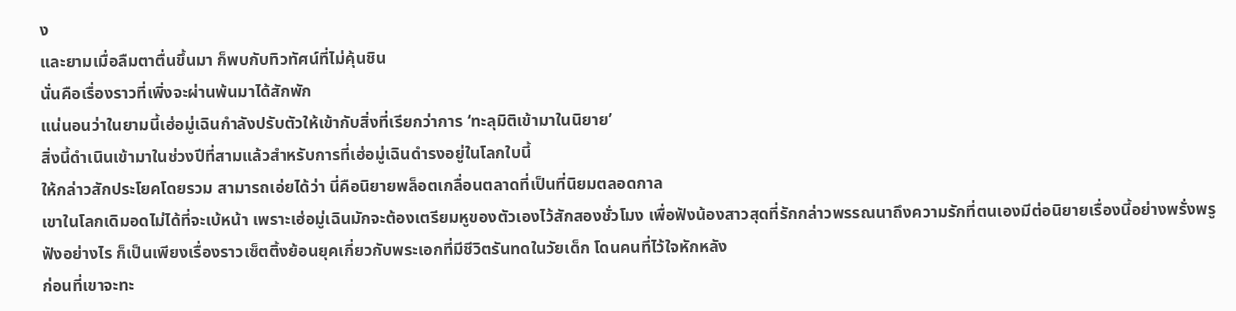ง
และยามเมื่อลืมตาตื่นขึ้นมา ก็พบกับทิวทัศน์ที่ไม่คุ้นชิน
นั่นคือเรื่องราวที่เพิ่งจะผ่านพ้นมาได้สักพัก
แน่นอนว่าในยามนี้เฮ่อมู่เฉินกำลังปรับตัวให้เข้ากับสิ่งที่เรียกว่าการ ‘ทะลุมิติเข้ามาในนิยาย’
สิ่งนี้ดำเนินเข้ามาในช่วงปีที่สามแล้วสำหรับการที่เฮ่อมู่เฉินดำรงอยู่ในโลกใบนี้
ให้กล่าวสักประโยคโดยรวม สามารถเอ่ยได้ว่า นี่คือนิยายพล็อตเกลื่อนตลาดที่เป็นที่นิยมตลอดกาล
เขาในโลกเดิมอดไม่ได้ที่จะเบ้หน้า เพราะเฮ่อมู่เฉินมักจะต้องเตรียมหูของตัวเองไว้สักสองชั่วโมง เพื่อฟังน้องสาวสุดที่รักกล่าวพรรณนาถึงความรักที่ตนเองมีต่อนิยายเรื่องนี้อย่างพรั่งพรู
ฟังอย่างไร ก็เป็นเพียงเรื่องราวเซ็ตติ้งย้อนยุคเกี่ยวกับพระเอกที่มีชีวิตรันทดในวัยเด็ก โดนคนที่ไว้ใจหักหลัง
ก่อนที่เขาจะทะ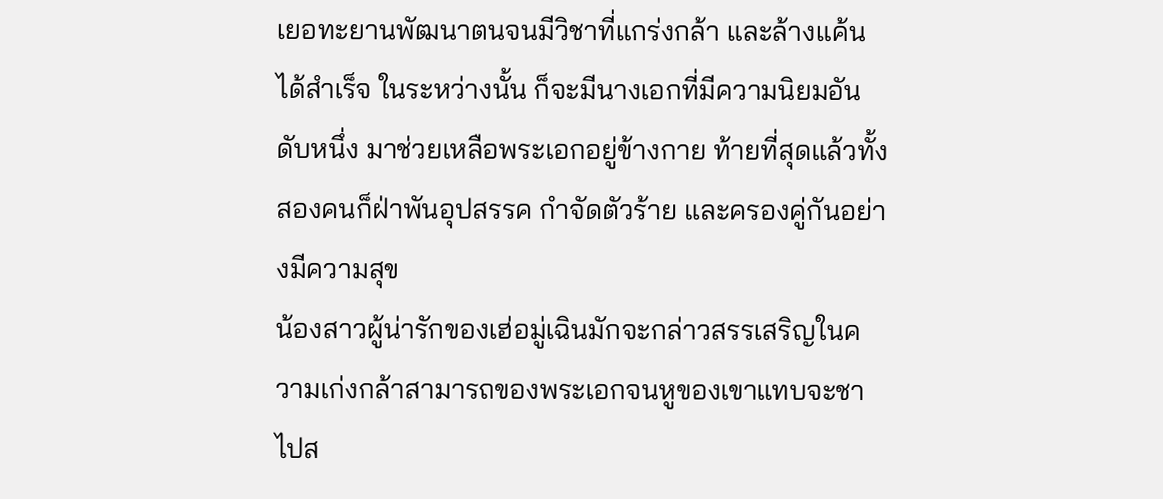เยอทะยานพัฒนาตนจนมีวิชาที่แกร่งกล้า และล้างแค้นได้สำเร็จ ในระหว่างนั้น ก็จะมีนางเอกที่มีความนิยมอันดับหนึ่ง มาช่วยเหลือพระเอกอยู่ข้างกาย ท้ายที่สุดแล้วทั้งสองคนก็ฝ่าพันอุปสรรค กำจัดตัวร้าย และครองคู่กันอย่างมีความสุข
น้องสาวผู้น่ารักของเฮ่อมู่เฉินมักจะกล่าวสรรเสริญในความเก่งกล้าสามารถของพระเอกจนหูของเขาแทบจะชาไปส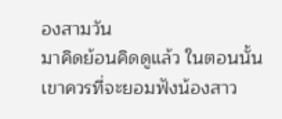องสามวัน
มาคิดย้อนคิดดูแล้ว ในตอนนั้นเขาควรที่จะยอมฟังน้องสาว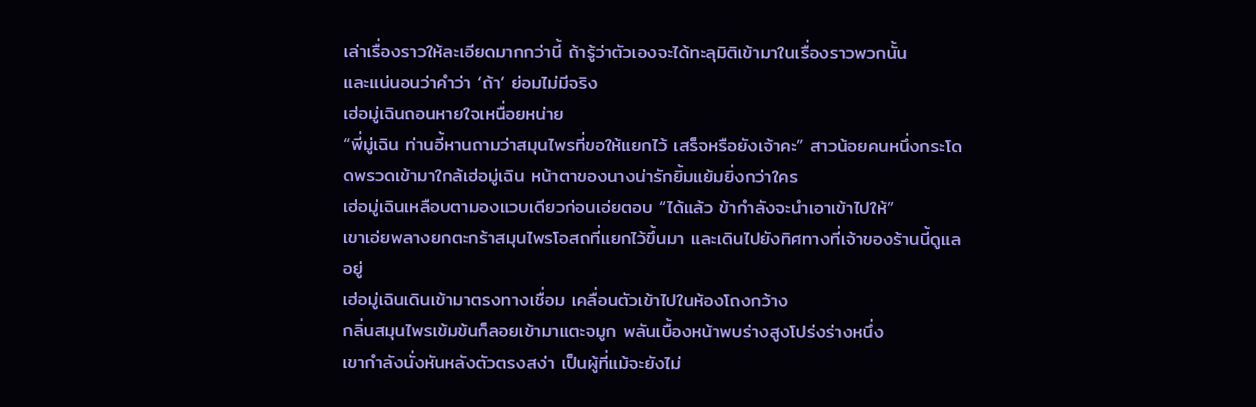เล่าเรื่องราวให้ละเอียดมากกว่านี้ ถ้ารู้ว่าตัวเองจะได้ทะลุมิติเข้ามาในเรื่องราวพวกนั้น
และแน่นอนว่าคำว่า ‘ถ้า’ ย่อมไม่มีจริง
เฮ่อมู่เฉินถอนหายใจเหนื่อยหน่าย
“พี่มู่เฉิน ท่านอี้หานถามว่าสมุนไพรที่ขอให้แยกไว้ เสร็จหรือยังเจ้าคะ” สาวน้อยคนหนึ่งกระโดดพรวดเข้ามาใกล้เฮ่อมู่เฉิน หน้าตาของนางน่ารักยิ้มแย้มยิ่งกว่าใคร
เฮ่อมู่เฉินเหลือบตามองแวบเดียวก่อนเอ่ยตอบ “ได้แล้ว ข้ากำลังจะนำเอาเข้าไปให้”
เขาเอ่ยพลางยกตะกร้าสมุนไพรโอสถที่แยกไว้ขึ้นมา และเดินไปยังทิศทางที่เจ้าของร้านนี้ดูแลอยู่
เฮ่อมู่เฉินเดินเข้ามาตรงทางเชื่อม เคลื่อนตัวเข้าไปในห้องโถงกว้าง
กลิ่นสมุนไพรเข้มข้นก็ลอยเข้ามาแตะจมูก พลันเบื้องหน้าพบร่างสูงโปร่งร่างหนึ่ง
เขากำลังนั่งหันหลังตัวตรงสง่า เป็นผู้ที่แม้จะยังไม่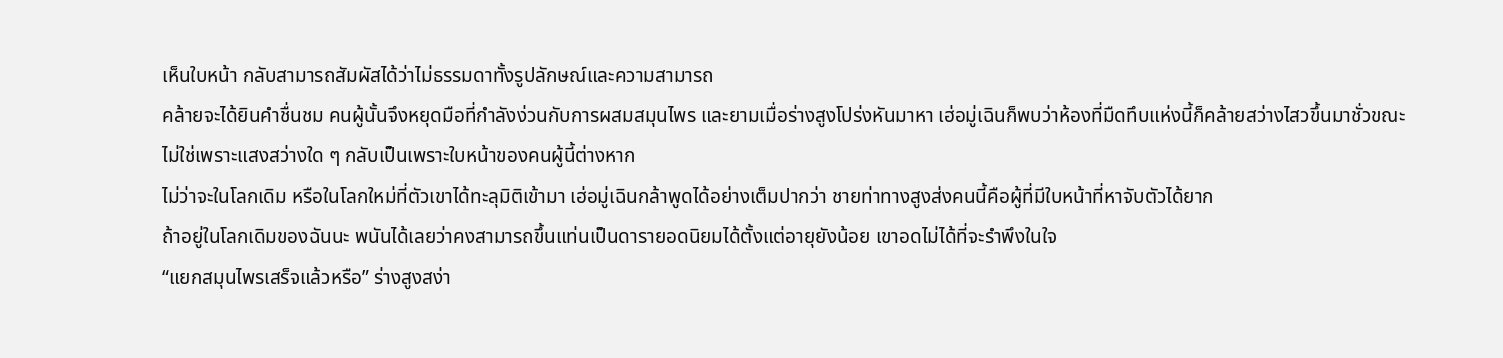เห็นใบหน้า กลับสามารถสัมผัสได้ว่าไม่ธรรมดาทั้งรูปลักษณ์และความสามารถ
คล้ายจะได้ยินคำชื่นชม คนผู้นั้นจึงหยุดมือที่กำลังง่วนกับการผสมสมุนไพร และยามเมื่อร่างสูงโปร่งหันมาหา เฮ่อมู่เฉินก็พบว่าห้องที่มืดทึบแห่งนี้ก็คล้ายสว่างไสวขึ้นมาชั่วขณะ
ไม่ใช่เพราะแสงสว่างใด ๆ กลับเป็นเพราะใบหน้าของคนผู้นี้ต่างหาก
ไม่ว่าจะในโลกเดิม หรือในโลกใหม่ที่ตัวเขาได้ทะลุมิติเข้ามา เฮ่อมู่เฉินกล้าพูดได้อย่างเต็มปากว่า ชายท่าทางสูงส่งคนนี้คือผู้ที่มีใบหน้าที่หาจับตัวได้ยาก
ถ้าอยู่ในโลกเดิมของฉันนะ พนันได้เลยว่าคงสามารถขึ้นแท่นเป็นดารายอดนิยมได้ตั้งแต่อายุยังน้อย เขาอดไม่ได้ที่จะรำพึงในใจ
“แยกสมุนไพรเสร็จแล้วหรือ” ร่างสูงสง่า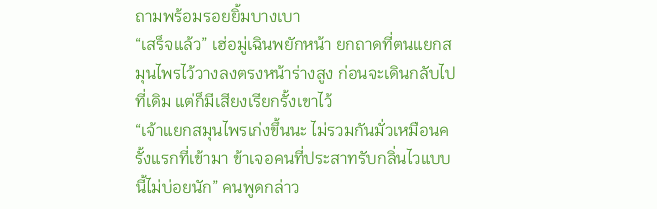ถามพร้อมรอยยิ้มบางเบา
“เสร็จแล้ว” เฮ่อมู่เฉินพยักหน้า ยกถาดที่ตนแยกสมุนไพรไว้วางลงตรงหน้าร่างสูง ก่อนจะเดินกลับไปที่เดิม แต่ก็มีเสียงเรียกรั้งเขาไว้
“เจ้าแยกสมุนไพรเก่งขึ้นนะ ไม่รวมกันมั่วเหมือนครั้งแรกที่เข้ามา ข้าเจอคนที่ประสาทรับกลิ่นไวแบบนี้ไม่บ่อยนัก” คนพูดกล่าว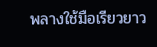พลางใช้มือเรียวยาว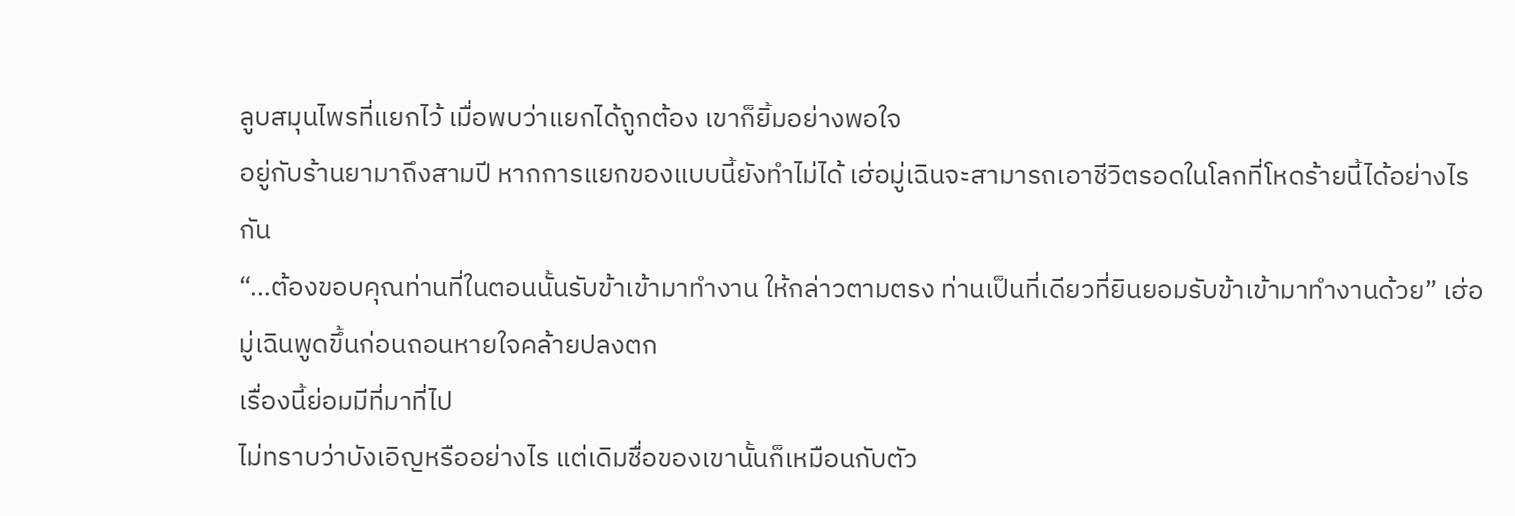ลูบสมุนไพรที่แยกไว้ เมื่อพบว่าแยกได้ถูกต้อง เขาก็ยิ้มอย่างพอใจ
อยู่กับร้านยามาถึงสามปี หากการแยกของแบบนี้ยังทำไม่ได้ เฮ่อมู่เฉินจะสามารถเอาชีวิตรอดในโลกที่โหดร้ายนี้ได้อย่างไรกัน
“…ต้องขอบคุณท่านที่ในตอนนั้นรับข้าเข้ามาทำงาน ให้กล่าวตามตรง ท่านเป็นที่เดียวที่ยินยอมรับข้าเข้ามาทำงานด้วย” เฮ่อมู่เฉินพูดขึ้นก่อนถอนหายใจคล้ายปลงตก
เรื่องนี้ย่อมมีที่มาที่ไป
ไม่ทราบว่าบังเอิญหรืออย่างไร แต่เดิมชื่อของเขานั้นก็เหมือนกับตัว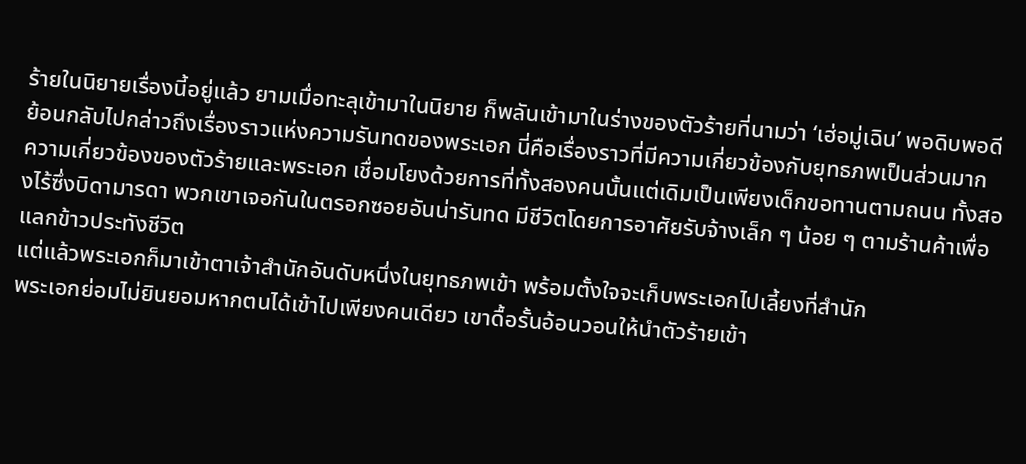ร้ายในนิยายเรื่องนี้อยู่แล้ว ยามเมื่อทะลุเข้ามาในนิยาย ก็พลันเข้ามาในร่างของตัวร้ายที่นามว่า ‘เฮ่อมู่เฉิน’ พอดิบพอดี
ย้อนกลับไปกล่าวถึงเรื่องราวแห่งความรันทดของพระเอก นี่คือเรื่องราวที่มีความเกี่ยวข้องกับยุทธภพเป็นส่วนมาก
ความเกี่ยวข้องของตัวร้ายและพระเอก เชื่อมโยงด้วยการที่ทั้งสองคนนั้นแต่เดิมเป็นเพียงเด็กขอทานตามถนน ทั้งสองไร้ซึ่งบิดามารดา พวกเขาเจอกันในตรอกซอยอันน่ารันทด มีชีวิตโดยการอาศัยรับจ้างเล็ก ๆ น้อย ๆ ตามร้านค้าเพื่อแลกข้าวประทังชีวิต
แต่แล้วพระเอกก็มาเข้าตาเจ้าสำนักอันดับหนึ่งในยุทธภพเข้า พร้อมตั้งใจจะเก็บพระเอกไปเลี้ยงที่สำนัก
พระเอกย่อมไม่ยินยอมหากตนได้เข้าไปเพียงคนเดียว เขาดื้อรั้นอ้อนวอนให้นำตัวร้ายเข้า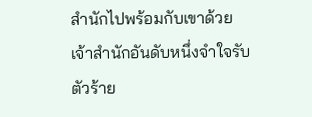สำนักไปพร้อมกับเขาด้วย
เจ้าสำนักอันดับหนึ่งจำใจรับตัวร้าย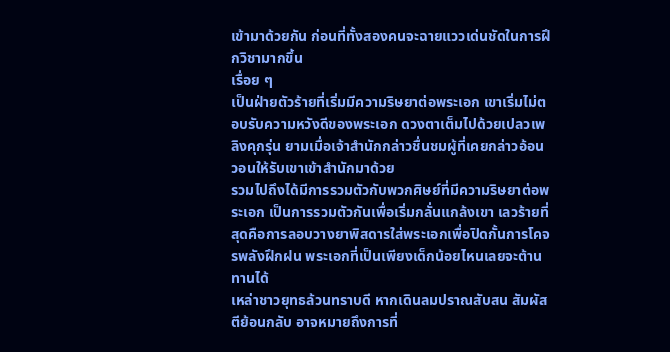เข้ามาด้วยกัน ก่อนที่ทั้งสองคนจะฉายแววเด่นชัดในการฝึกวิชามากขึ้น
เรื่อย ๆ
เป็นฝ่ายตัวร้ายที่เริ่มมีความริษยาต่อพระเอก เขาเริ่มไม่ตอบรับความหวังดีของพระเอก ดวงตาเต็มไปด้วยเปลวเพลิงคุกรุ่น ยามเมื่อเจ้าสำนักกล่าวชื่นชมผู้ที่เคยกล่าวอ้อนวอนให้รับเขาเข้าสำนักมาด้วย
รวมไปถึงได้มีการรวมตัวกับพวกศิษย์ที่มีความริษยาต่อพระเอก เป็นการรวมตัวกันเพื่อเริ่มกลั่นแกล้งเขา เลวร้ายที่สุดคือการลอบวางยาพิสดารใส่พระเอกเพื่อปิดกั้นการโคจรพลังฝึกฝน พระเอกที่เป็นเพียงเด็กน้อยไหนเลยจะต้านทานได้
เหล่าชาวยุทธล้วนทราบดี หากเดินลมปราณสับสน สัมผัสตีย้อนกลับ อาจหมายถึงการที่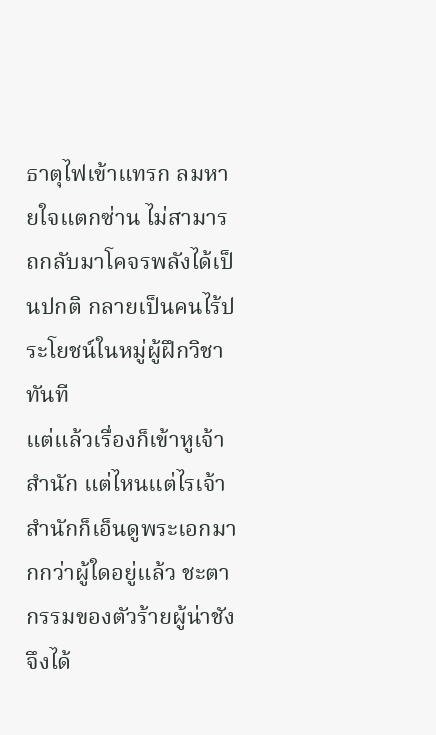ธาตุไฟเข้าแทรก ลมหายใจแตกซ่าน ไม่สามารถกลับมาโคจรพลังได้เป็นปกติ กลายเป็นคนไร้ประโยชน์ในหมู่ผู้ฝึกวิชาทันที
แต่แล้วเรื่องก็เข้าหูเจ้าสำนัก แต่ไหนแต่ไรเจ้าสำนักก็เอ็นดูพระเอกมากกว่าผู้ใดอยู่แล้ว ชะตากรรมของตัวร้ายผู้น่าชังจึงได้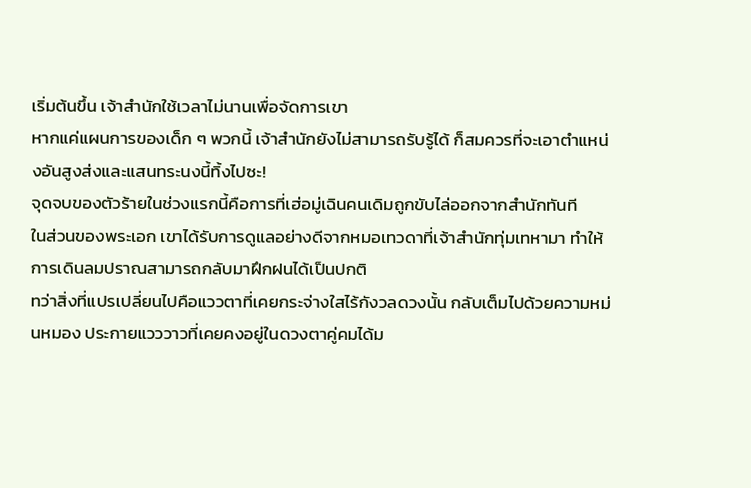เริ่มต้นขึ้น เจ้าสำนักใช้เวลาไม่นานเพื่อจัดการเขา
หากแค่แผนการของเด็ก ๆ พวกนี้ เจ้าสำนักยังไม่สามารถรับรู้ได้ ก็สมควรที่จะเอาตำแหน่งอันสูงส่งและแสนทระนงนี้ทิ้งไปซะ!
จุดจบของตัวร้ายในช่วงแรกนี้คือการที่เฮ่อมู่เฉินคนเดิมถูกขับไล่ออกจากสำนักทันที
ในส่วนของพระเอก เขาได้รับการดูแลอย่างดีจากหมอเทวดาที่เจ้าสำนักทุ่มเทหามา ทำให้การเดินลมปราณสามารถกลับมาฝึกฝนได้เป็นปกติ
ทว่าสิ่งที่แปรเปลี่ยนไปคือแววตาที่เคยกระจ่างใสไร้กังวลดวงนั้น กลับเต็มไปด้วยความหม่นหมอง ประกายแวววาวที่เคยคงอยู่ในดวงตาคู่คมได้ม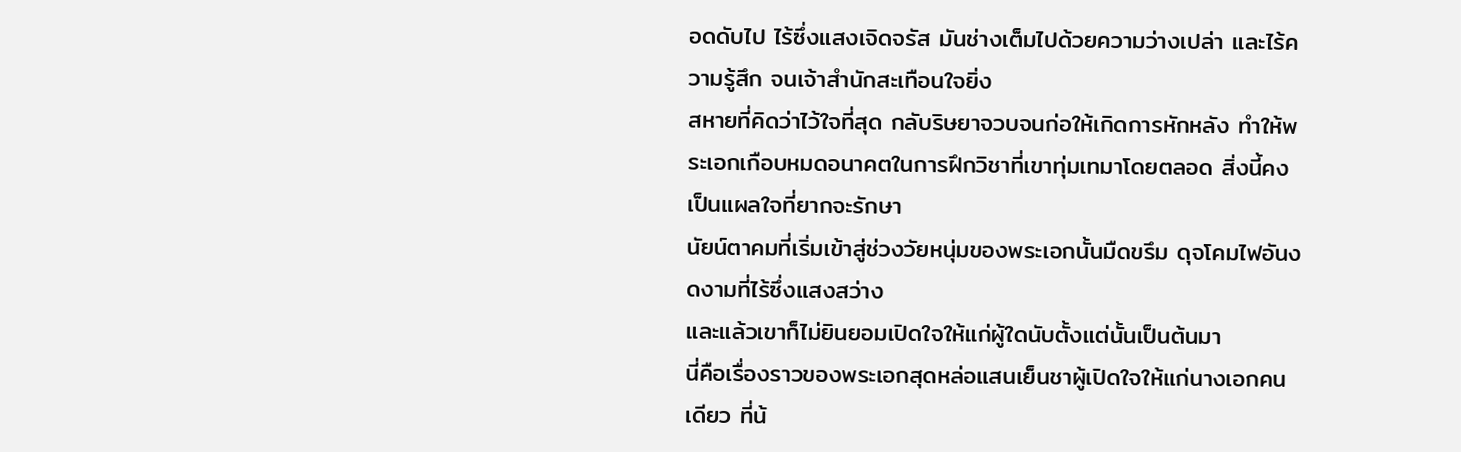อดดับไป ไร้ซึ่งแสงเจิดจรัส มันช่างเต็มไปด้วยความว่างเปล่า และไร้ความรู้สึก จนเจ้าสำนักสะเทือนใจยิ่ง
สหายที่คิดว่าไว้ใจที่สุด กลับริษยาจวบจนก่อให้เกิดการหักหลัง ทำให้พระเอกเกือบหมดอนาคตในการฝึกวิชาที่เขาทุ่มเทมาโดยตลอด สิ่งนี้คงเป็นแผลใจที่ยากจะรักษา
นัยน์ตาคมที่เริ่มเข้าสู่ช่วงวัยหนุ่มของพระเอกนั้นมืดขรึม ดุจโคมไฟอันงดงามที่ไร้ซึ่งแสงสว่าง
และแล้วเขาก็ไม่ยินยอมเปิดใจให้แก่ผู้ใดนับตั้งแต่นั้นเป็นต้นมา
นี่คือเรื่องราวของพระเอกสุดหล่อแสนเย็นชาผู้เปิดใจให้แก่นางเอกคนเดียว ที่น้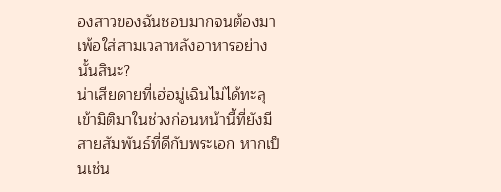องสาวของฉันชอบมากจนต้องมาเพ้อใส่สามเวลาหลังอาหารอย่างนั้นสินะ?
น่าเสียดายที่เฮ่อมู่เฉินไม่ได้ทะลุเข้ามิติมาในช่วงก่อนหน้านี้ที่ยังมีสายสัมพันธ์ที่ดีกับพระเอก หากเป็นเช่น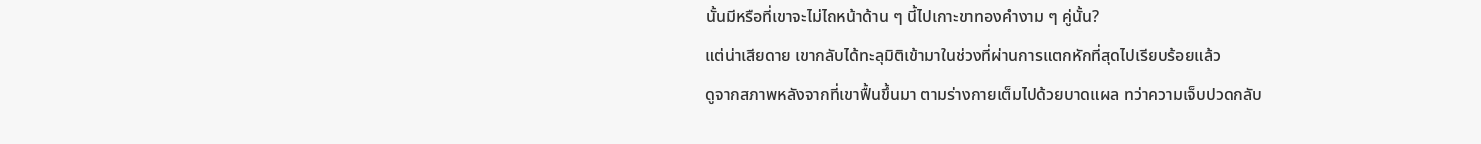นั้นมีหรือที่เขาจะไม่ไถหน้าด้าน ๆ นี้ไปเกาะขาทองคำงาม ๆ คู่นั้น?
แต่น่าเสียดาย เขากลับได้ทะลุมิติเข้ามาในช่วงที่ผ่านการแตกหักที่สุดไปเรียบร้อยแล้ว
ดูจากสภาพหลังจากที่เขาฟื้นขึ้นมา ตามร่างกายเต็มไปด้วยบาดแผล ทว่าความเจ็บปวดกลับ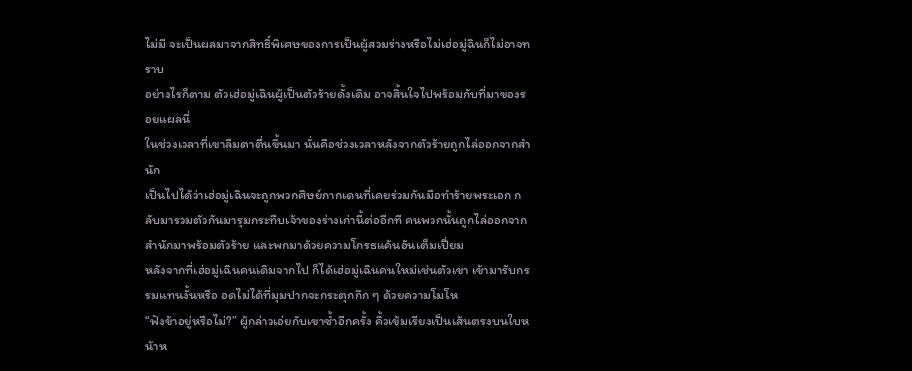ไม่มี จะเป็นผลมาจากสิทธิ์พิเศษของการเป็นผู้สวมร่างหรือไม่เฮ่อมู่ฉินก็ไม่อาจทราบ
อย่างไรก็ตาม ตัวเฮ่อมู่เฉินผู้เป็นตัวร้ายดั้งเดิม อาจสิ้นใจไปพร้อมกับที่มาของรอยแผลนี่
ในช่วงเวลาที่เขาลืมตาตื่นขึ้นมา นั่นคือช่วงเวลาหลังจากตัวร้ายถูกไล่ออกจากสำนัก
เป็นไปได้ว่าเฮ่อมู่เฉินจะถูกพวกศิษย์กากเดนที่เคยร่วมกันมือทำร้ายพระเอก กลับมารวมตัวกันมารุมกระทืบเจ้าของร่างเก่านี้ต่ออีกที คนพวกนั้นถูกไล่ออกจากสำนักมาพร้อมตัวร้าย และพกมาด้วยความโกรธแค้นอันเต็มเปี่ยม
หลังจากที่เฮ่อมู่เฉินคนเดิมจากไป ก็ได้เฮ่อมู่เฉินคนใหม่เช่นตัวเขา เข้ามารับกรรมแทนงั้นหรือ อดไม่ได้ที่มุมปากจะกระตุกกึก ๆ ด้วยความโมโห
“ฟังข้าอยู่หรือไม่?” ผู้กล่าวเอ่ยกับเขาซ้ำอีกครั้ง คิ้วเข้มเรียงเป็นเส้นตรงบนใบหน้าห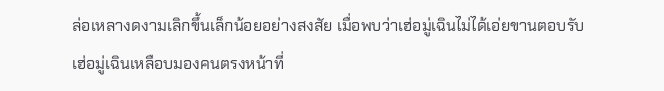ล่อเหลางดงามเลิกขึ้นเล็กน้อยอย่างสงสัย เมื่อพบว่าเฮ่อมู่เฉินไม่ได้เอ่ยขานตอบรับ
เฮ่อมู่เฉินเหลือบมองคนตรงหน้าที่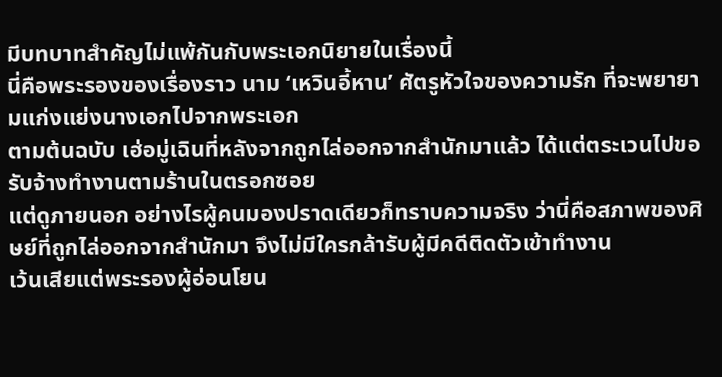มีบทบาทสำคัญไม่แพ้กันกับพระเอกนิยายในเรื่องนี้
นี่คือพระรองของเรื่องราว นาม ‘เหวินอี้หาน’ ศัตรูหัวใจของความรัก ที่จะพยายามแก่งแย่งนางเอกไปจากพระเอก
ตามต้นฉบับ เฮ่อมู่เฉินที่หลังจากถูกไล่ออกจากสำนักมาแล้ว ได้แต่ตระเวนไปขอรับจ้างทำงานตามร้านในตรอกซอย
แต่ดูภายนอก อย่างไรผู้คนมองปราดเดียวก็ทราบความจริง ว่านี่คือสภาพของศิษย์ที่ถูกไล่ออกจากสำนักมา จึงไม่มีใครกล้ารับผู้มีคดีติดตัวเข้าทำงาน
เว้นเสียแต่พระรองผู้อ่อนโยน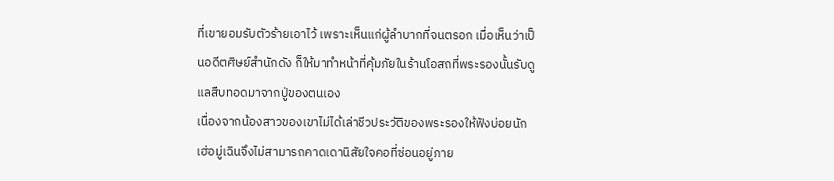ที่เขายอมรับตัวร้ายเอาไว้ เพราะเห็นแก่ผู้ลำบากที่จนตรอก เมื่อเห็นว่าเป็นอดีตศิษย์สำนักดัง ก็ให้มาทำหน้าที่คุ้มภัยในร้านโอสถที่พระรองนั้นรับดูแลสืบทอดมาจากปู่ของตนเอง
เนื่องจากน้องสาวของเขาไม่ได้เล่าชีวประวัติของพระรองให้ฟังบ่อยนัก เฮ่อมู่เฉินจึงไม่สามารถคาดเดานิสัยใจคอที่ซ่อนอยู่ภาย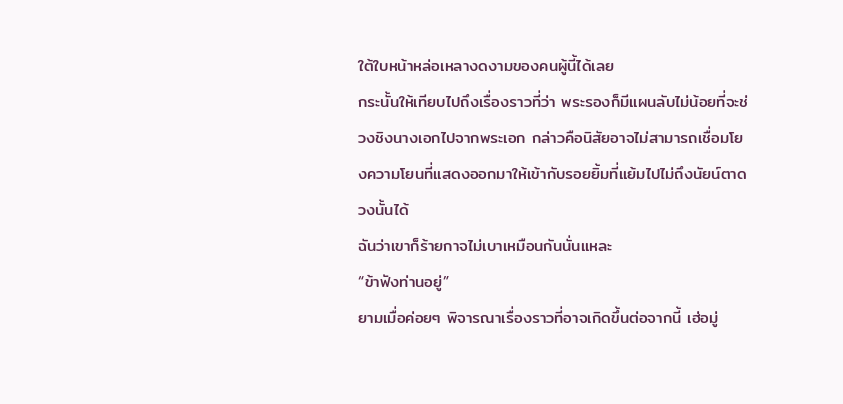ใต้ใบหน้าหล่อเหลางดงามของคนผู้นี้ได้เลย
กระนั้นให้เทียบไปถึงเรื่องราวที่ว่า พระรองก็มีแผนลับไม่น้อยที่จะช่วงชิงนางเอกไปจากพระเอก กล่าวคือนิสัยอาจไม่สามารถเชื่อมโยงความโยนที่แสดงออกมาให้เข้ากับรอยยิ้มที่แย้มไปไม่ถึงนัยน์ตาดวงนั้นได้
ฉันว่าเขาก็ร้ายกาจไม่เบาเหมือนกันนั่นแหละ
“ข้าฟังท่านอยู่”
ยามเมื่อค่อยๆ พิจารณาเรื่องราวที่อาจเกิดขึ้นต่อจากนี้ เฮ่อมู่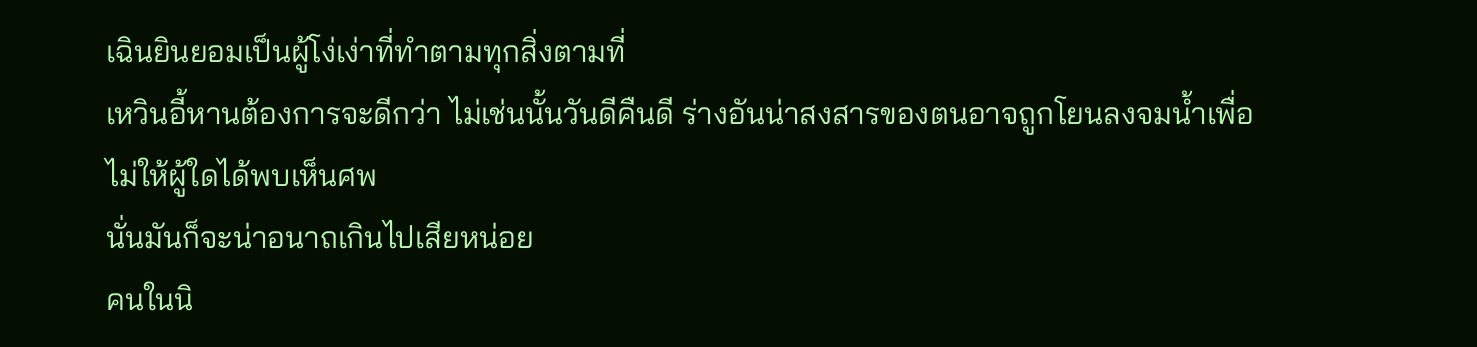เฉินยินยอมเป็นผู้โง่เง่าที่ทำตามทุกสิ่งตามที่
เหวินอี้หานต้องการจะดีกว่า ไม่เช่นนั้นวันดีคืนดี ร่างอันน่าสงสารของตนอาจถูกโยนลงจมน้ำเพื่อไม่ให้ผู้ใดได้พบเห็นศพ
นั่นมันก็จะน่าอนาถเกินไปเสียหน่อย
คนในนิ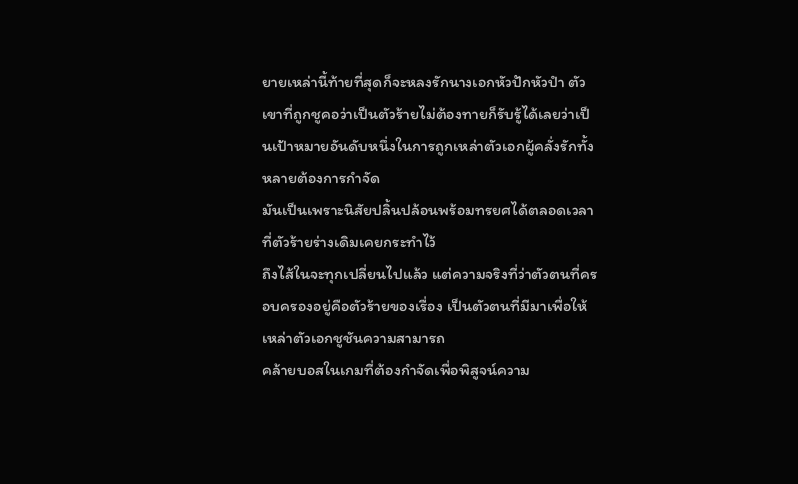ยายเหล่านี้ท้ายที่สุดก็จะหลงรักนางเอกหัวปักหัวปำ ตัวเขาที่ถูกชูคอว่าเป็นตัวร้ายไม่ต้องทายก็รับรู้ได้เลยว่าเป็นเป้าหมายอันดับหนึ่งในการถูกเหล่าตัวเอกผู้คลั่งรักทั้งหลายต้องการกำจัด
มันเป็นเพราะนิสัยปลิ้นปล้อนพร้อมทรยศได้ตลอดเวลาที่ตัวร้ายร่างเดิมเคยกระทำไว้
ถึงไส้ในจะทุกเปลี่ยนไปแล้ว แต่ความจริงที่ว่าตัวตนที่ครอบครองอยู่คือตัวร้ายของเรื่อง เป็นตัวตนที่มีมาเพื่อให้เหล่าตัวเอกชูชันความสามารถ
คล้ายบอสในเกมที่ต้องกำจัดเพื่อพิสูจน์ความ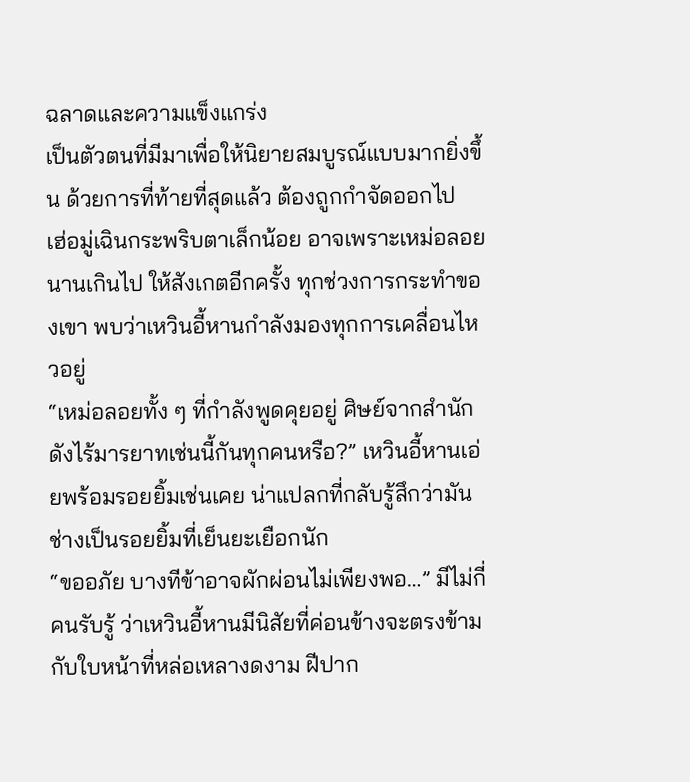ฉลาดและความแข็งแกร่ง
เป็นตัวตนที่มีมาเพื่อให้นิยายสมบูรณ์แบบมากยิ่งขึ้น ด้วยการที่ท้ายที่สุดแล้ว ต้องถูกกำจัดออกไป
เฮ่อมู่เฉินกระพริบตาเล็กน้อย อาจเพราะเหม่อลอยนานเกินไป ให้สังเกตอีกครั้ง ทุกช่วงการกระทำของเขา พบว่าเหวินอี้หานกำลังมองทุกการเคลื่อนไหวอยู่
“เหม่อลอยทั้ง ๆ ที่กำลังพูดคุยอยู่ ศิษย์จากสำนักดังไร้มารยาทเช่นนี้กันทุกคนหรือ?” เหวินอี้หานเอ่ยพร้อมรอยยิ้มเช่นเคย น่าแปลกที่กลับรู้สึกว่ามันช่างเป็นรอยยิ้มที่เย็นยะเยือกนัก
“ขออภัย บางทีข้าอาจผักผ่อนไม่เพียงพอ…” มีไม่กี่คนรับรู้ ว่าเหวินอี้หานมีนิสัยที่ค่อนข้างจะตรงข้ามกับใบหน้าที่หล่อเหลางดงาม ฝีปาก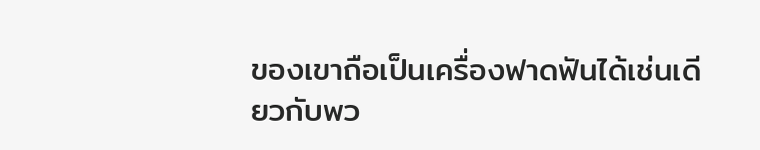ของเขาถือเป็นเครื่องฟาดฟันได้เช่นเดียวกับพว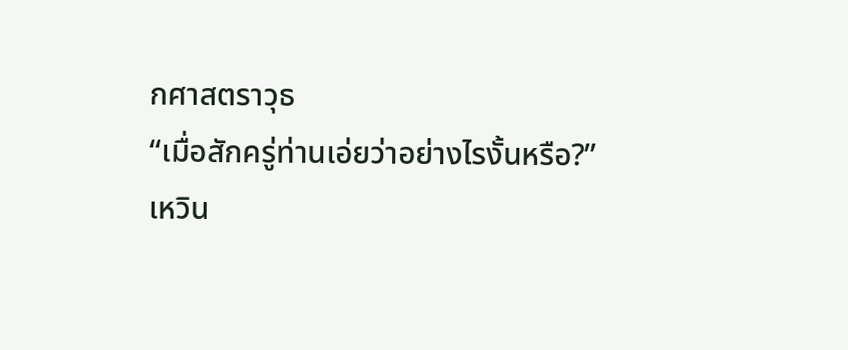กศาสตราวุธ
“เมื่อสักครู่ท่านเอ่ยว่าอย่างไรงั้นหรือ?”
เหวิน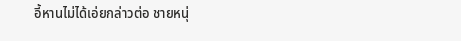อี้หานไม่ได้เอ่ยกล่าวต่อ ชายหนุ่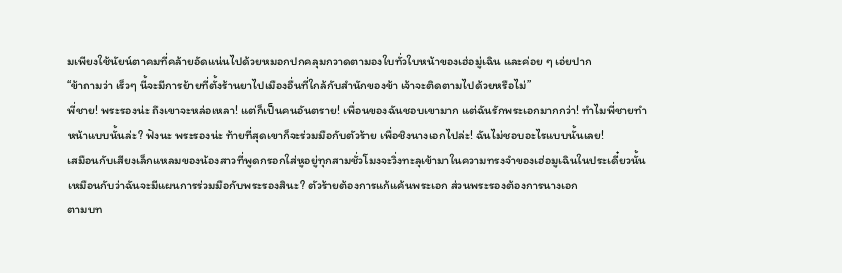มเพียงใช้นัยน์ตาคมที่คล้ายอัดแน่นไปด้วยหมอกปกคลุมกวาดตามองใบทั่วใบหน้าของเฮ่อมู่เฉิน และค่อย ๆ เอ่ยปาก
“ข้าถามว่า เร็วๆ นี้จะมีการย้ายที่ตั้งร้านยาไปเมืองอื่นที่ใกล้กับสำนักของข้า เจ้าจะติดตามไปด้วยหรือไม่”
พี่ชาย! พระรองน่ะ ถึงเขาจะหล่อเหลา! แต่ก็เป็นคนอันตราย! เพื่อนของฉันชอบเขามาก แต่ฉันรักพระเอกมากกว่า! ทำไมพี่ชายทำหน้าแบบนั้นล่ะ? ฟังนะ พระรองน่ะ ท้ายที่สุดเขาก็จะร่วมมือกับตัวร้าย เพื่อชิงนางเอกไปล่ะ! ฉันไม่ชอบอะไรแบบนั้นเลย!
เสมือนกับเสียงเล็กแหลมของน้องสาวที่พูดกรอกใส่หูอยู่ทุกสามชั่วโมงจะวิ่งทะลุเข้ามาในความทรงจำของเฮ่อมูเฉินในประเดี๋ยวนั้น
เหมือนกับว่าฉันจะมีแผนการร่วมมือกับพระรองสินะ? ตัวร้ายต้องการแก้แค้นพระเอก ส่วนพระรองต้องการนางเอก
ตามบท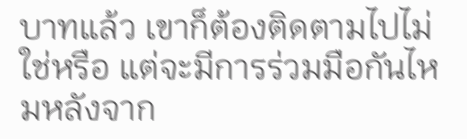บาทแล้ว เขาก็ต้องติดตามไปไม่ใช่หรือ แต่จะมีการร่วมมือกันไหมหลังจาก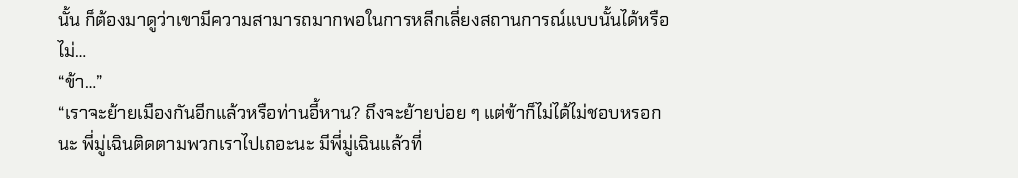นั้น ก็ต้องมาดูว่าเขามีความสามารถมากพอในการหลีกเลี่ยงสถานการณ์แบบนั้นได้หรือไม่…
“ข้า…”
“เราจะย้ายเมืองกันอีกแล้วหรือท่านอี้หาน? ถึงจะย้ายบ่อย ๆ แต่ข้าก็ไม่ได้ไม่ชอบหรอกนะ พี่มู่เฉินติดตามพวกเราไปเถอะนะ มีพี่มู่เฉินแล้วที่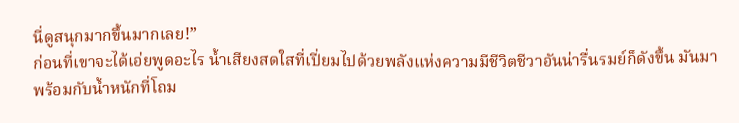นี่ดูสนุกมากขึ้นมากเลย!”
ก่อนที่เขาจะได้เอ่ยพูดอะไร น้ำเสียงสดใสที่เปี่ยมไปด้วยพลังแห่งความมีชีวิตชีวาอันน่ารื่นรมย์ก็ดังขึ้น มันมาพร้อมกับน้ำหนักที่โถม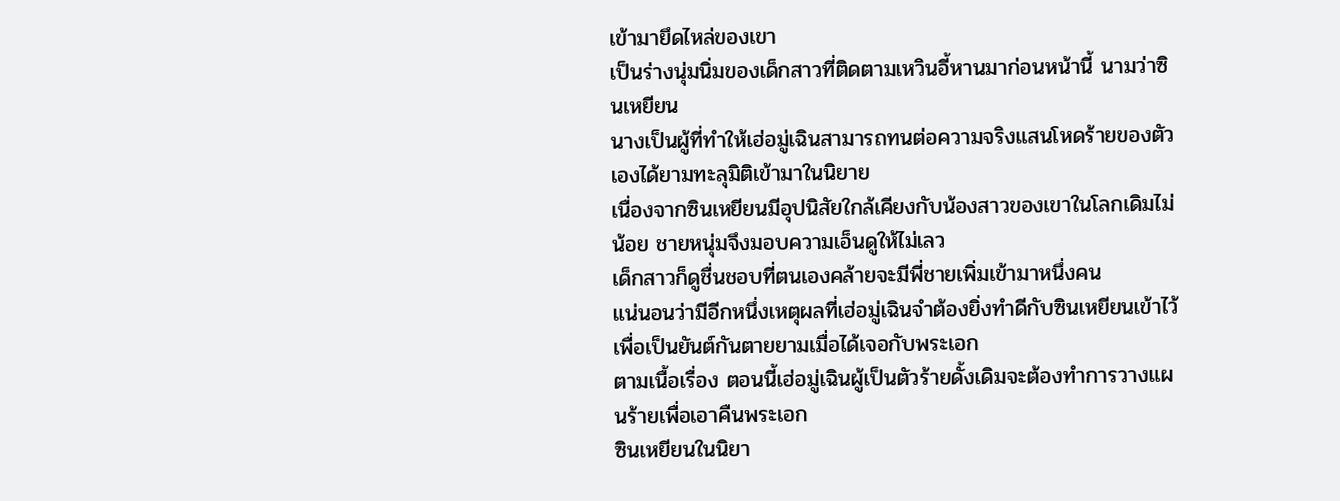เข้ามายึดไหล่ของเขา
เป็นร่างนุ่มนิ่มของเด็กสาวที่ติดตามเหวินอี้หานมาก่อนหน้านี้ นามว่าซินเหยียน
นางเป็นผู้ที่ทำให้เฮ่อมู่เฉินสามารถทนต่อความจริงแสนโหดร้ายของตัวเองได้ยามทะลุมิติเข้ามาในนิยาย
เนื่องจากซินเหยียนมีอุปนิสัยใกล้เคียงกับน้องสาวของเขาในโลกเดิมไม่น้อย ชายหนุ่มจึงมอบความเอ็นดูให้ไม่เลว
เด็กสาวก็ดูชื่นชอบที่ตนเองคล้ายจะมีพี่ชายเพิ่มเข้ามาหนึ่งคน
แน่นอนว่ามีอีกหนึ่งเหตุผลที่เฮ่อมู่เฉินจำต้องยิ่งทำดีกับซินเหยียนเข้าไว้เพื่อเป็นยันต์กันตายยามเมื่อได้เจอกับพระเอก
ตามเนื้อเรื่อง ตอนนี้เฮ่อมู่เฉินผู้เป็นตัวร้ายดั้งเดิมจะต้องทำการวางแผนร้ายเพื่อเอาคืนพระเอก
ซินเหยียนในนิยา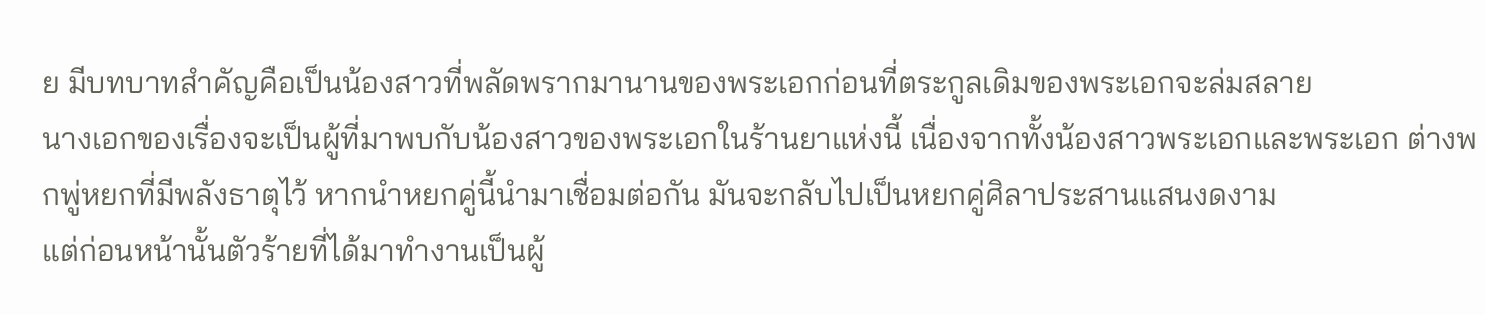ย มีบทบาทสำคัญคือเป็นน้องสาวที่พลัดพรากมานานของพระเอกก่อนที่ตระกูลเดิมของพระเอกจะล่มสลาย
นางเอกของเรื่องจะเป็นผู้ที่มาพบกับน้องสาวของพระเอกในร้านยาแห่งนี้ เนื่องจากทั้งน้องสาวพระเอกและพระเอก ต่างพกพู่หยกที่มีพลังธาตุไว้ หากนำหยกคู่นี้นำมาเชื่อมต่อกัน มันจะกลับไปเป็นหยกคู่ศิลาประสานแสนงดงาม
แต่ก่อนหน้านั้นตัวร้ายที่ได้มาทำงานเป็นผู้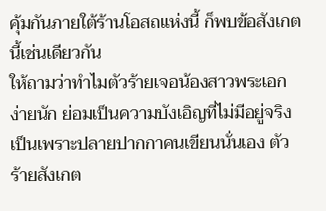คุ้มกันภายใต้ร้านโอสถแห่งนี้ ก็พบข้อสังเกตนี้เช่นเดียวกัน
ให้ถามว่าทำไมตัวร้ายเจอน้องสาวพระเอกง่ายนัก ย่อมเป็นความบังเอิญที่ไม่มีอยู่จริง เป็นเพราะปลายปากกาคนเขียนนั่นเอง ตัวร้ายสังเกต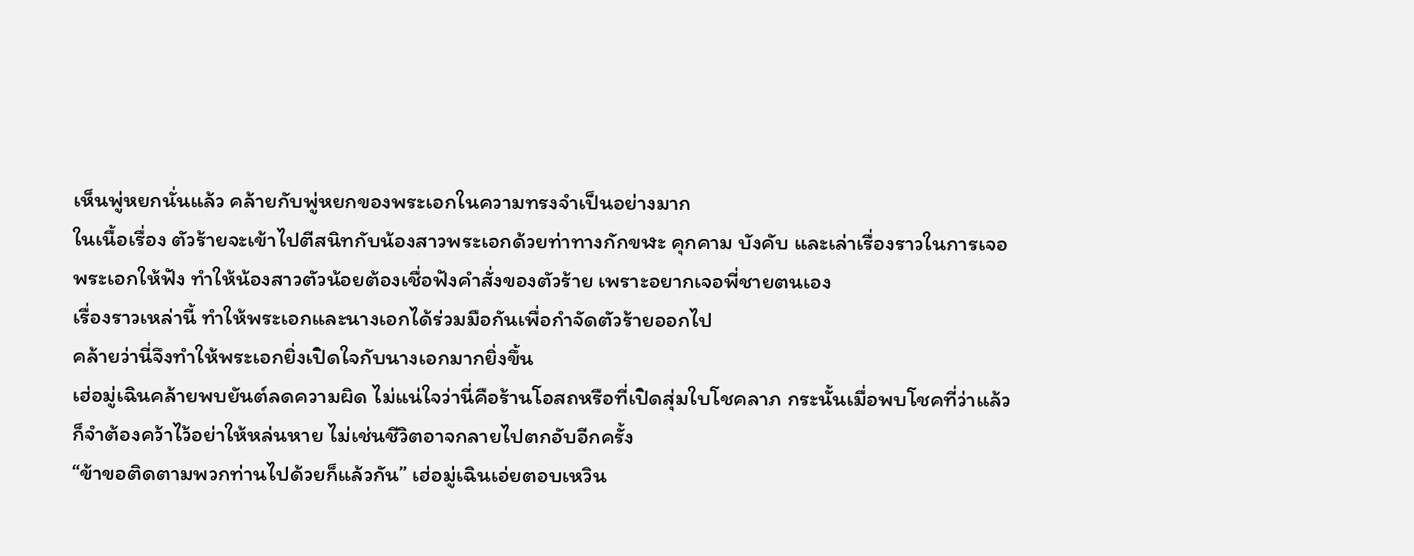เห็นพู่หยกนั่นแล้ว คล้ายกับพู่หยกของพระเอกในความทรงจำเป็นอย่างมาก
ในเนื้อเรื่อง ตัวร้ายจะเข้าไปตีสนิทกับน้องสาวพระเอกด้วยท่าทางกักขฬะ คุกคาม บังคับ และเล่าเรื่องราวในการเจอพระเอกให้ฟัง ทำให้น้องสาวตัวน้อยต้องเชื่อฟังคำสั่งของตัวร้าย เพราะอยากเจอพี่ชายตนเอง
เรื่องราวเหล่านี้ ทำให้พระเอกและนางเอกได้ร่วมมือกันเพื่อกำจัดตัวร้ายออกไป
คล้ายว่านี่จึงทำให้พระเอกยิ่งเปิดใจกับนางเอกมากยิ่งขึ้น
เฮ่อมู่เฉินคล้ายพบยันต์ลดความผิด ไม่แน่ใจว่านี่คือร้านโอสถหรือที่เปิดสุ่มใบโชคลาภ กระนั้นเมื่อพบโชคที่ว่าแล้ว ก็จำต้องคว้าไว้อย่าให้หล่นหาย ไม่เช่นชีวิตอาจกลายไปตกอับอีกครั้ง
“ข้าขอติดตามพวกท่านไปด้วยก็แล้วกัน” เฮ่อมู่เฉินเอ่ยตอบเหวิน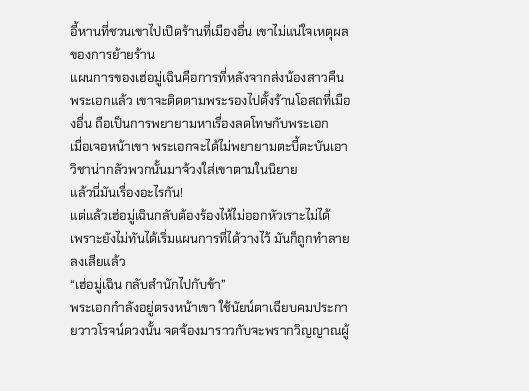อี้หานที่ชวนเขาไปเปิดร้านที่เมืองอื่น เขาไม่แน่ใจเหตุผลของการย้ายร้าน
แผนการของเฮ่อมู่เฉินคือการที่หลังจากส่งน้องสาวคืนพระเอกแล้ว เขาจะติดตามพระรองไปตั้งร้านโอสถที่เมืองอื่น ถือเป็นการพยายามหาเรื่องลดโทษกับพระเอก
เมื่อเจอหน้าเขา พระเอกจะได้ไม่พยายามตะบี้ตะบันเอาวิชาน่ากลัวพวกนั้นมาจ้วงใส่เขาตามในนิยาย
แล้วนี่มันเรื่องอะไรกัน!
แต่แล้วเฮ่อมู่เฉินกลับต้องร้องไห้ไม่ออกหัวเราะไม่ได้
เพราะยังไม่ทันได้เริ่มแผนการที่ได้วางไว้ มันก็ถูกทำลายลงเสียแล้ว
“เฮ่อมู่เฉิน กลับสำนักไปกับข้า”
พระเอกกำลังอยู่ตรงหน้าเขา ใช้นัยน์ตาเฉียบคมประกายวาวโรจน์ดวงนั้น จดจ้องมาราวกับจะพรากวิญญาณผู้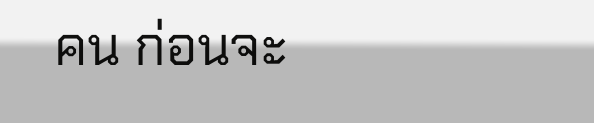คน ก่อนจะ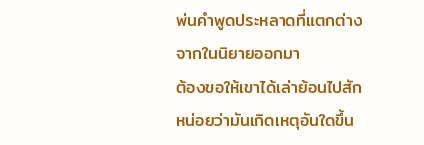พ่นคำพูดประหลาดที่แตกต่างจากในนิยายออกมา
ต้องขอให้เขาได้เล่าย้อนไปสักหน่อยว่ามันเกิดเหตุอันใดขึ้น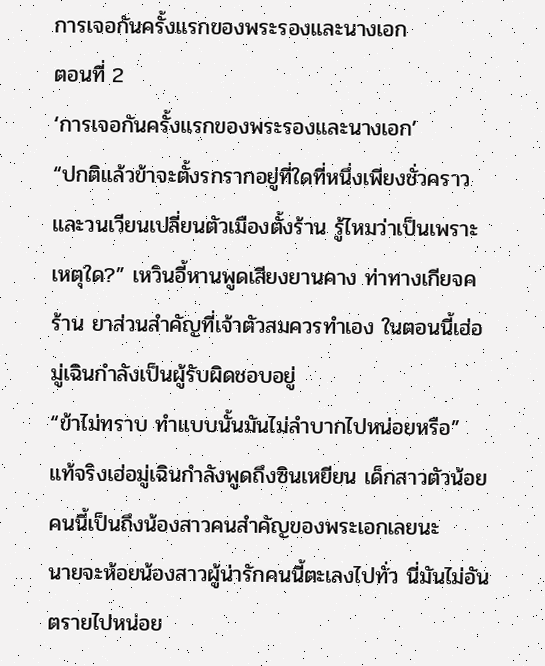การเจอกันครั้งแรกของพระรองและนางเอก
ตอนที่ 2
‘การเจอกันครั้งแรกของพระรองและนางเอก’
“ปกติแล้วข้าจะตั้งรกรากอยู่ที่ใดที่หนึ่งเพียงชั่วคราว และวนเวียนเปลี่ยนตัวเมืองตั้งร้าน รู้ไหมว่าเป็นเพราะเหตุใด?” เหวินอี้หานพูดเสียงยานคาง ท่าทางเกียจคร้าน ยาส่วนสำคัญที่เจ้าตัวสมควรทำเอง ในตอนนี้เฮ่อมู่เฉินกำลังเป็นผู้รับผิดชอบอยู่
“ข้าไม่ทราบ ทำแบบนั้นมันไม่ลำบากไปหน่อยหรือ” แท้จริงเฮ่อมู่เฉินกำลังพูดถึงซินเหยียน เด็กสาวตัวน้อยคนนี้เป็นถึงน้องสาวคนสำคัญของพระเอกเลยนะ
นายจะห้อยน้องสาวผู้น่ารักคนนี้ตะเลงไปทั่ว นี่มันไม่อันตรายไปหน่อย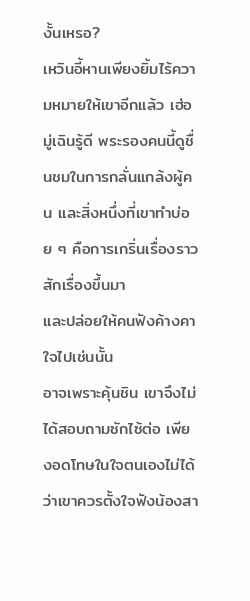งั้นเหรอ?
เหวินอี้หานเพียงยิ้มไร้ความหมายให้เขาอีกแล้ว เฮ่อมู่เฉินรู้ดี พระรองคนนี้ดูชื่นชมในการกลั่นแกล้งผู้คน และสิ่งหนึ่งที่เขาทำบ่อย ๆ คือการเกริ่นเรื่องราวสักเรื่องขึ้นมา
และปล่อยให้คนฟังค้างคาใจไปเช่นนั้น
อาจเพราะคุ้นชิน เขาจึงไม่ได้สอบถามซักไซ้ต่อ เพียงอดโทษในใจตนเองไม่ได้ว่าเขาควรตั้งใจฟังน้องสา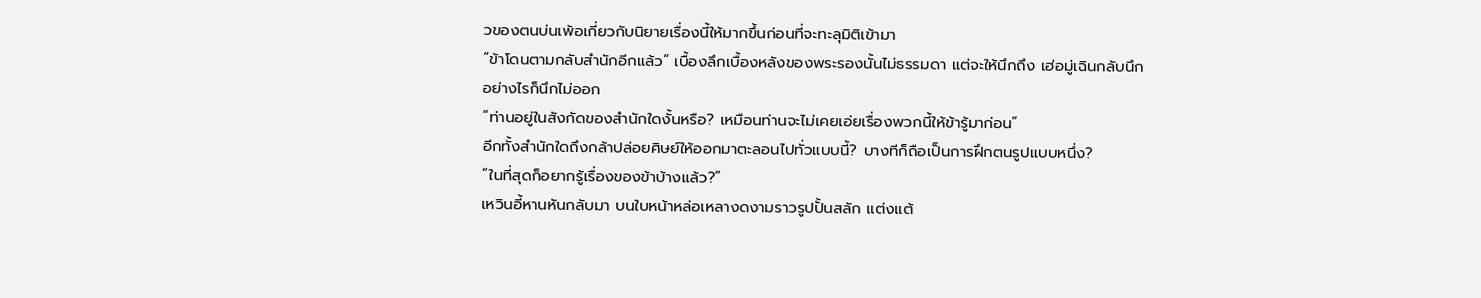วของตนบ่นเพ้อเกี่ยวกับนิยายเรื่องนี้ให้มากขึ้นก่อนที่จะทะลุมิติเข้ามา
“ข้าโดนตามกลับสำนักอีกแล้ว” เบื้องลึกเบื้องหลังของพระรองนั้นไม่ธรรมดา แต่จะให้นึกถึง เฮ่อมู่เฉินกลับนึกอย่างไรก็นึกไม่ออก
“ท่านอยู่ในสังกัดของสำนักใดงั้นหรือ? เหมือนท่านจะไม่เคยเอ่ยเรื่องพวกนี้ให้ข้ารู้มาก่อน”
อีกทั้งสำนักใดถึงกล้าปล่อยศิษย์ให้ออกมาตะลอนไปทั่วแบบนี้? บางทีก็ถือเป็นการฝึกตนรูปแบบหนึ่ง?
“ในที่สุดก็อยากรู้เรื่องของข้าบ้างแล้ว?”
เหวินอี้หานหันกลับมา บนใบหน้าหล่อเหลางดงามราวรูปปั้นสลัก แต่งแต้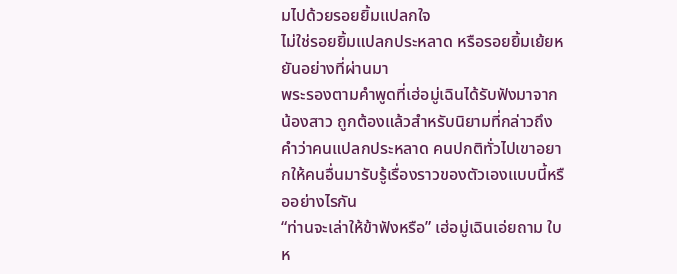มไปด้วยรอยยิ้มแปลกใจ
ไม่ใช่รอยยิ้มแปลกประหลาด หรือรอยยิ้มเย้ยหยันอย่างที่ผ่านมา
พระรองตามคำพูดที่เฮ่อมู่เฉินได้รับฟังมาจากน้องสาว ถูกต้องแล้วสำหรับนิยามที่กล่าวถึงคำว่าคนแปลกประหลาด คนปกติทั่วไปเขาอยากให้คนอื่นมารับรู้เรื่องราวของตัวเองแบบนี้หรืออย่างไรกัน
“ท่านจะเล่าให้ข้าฟังหรือ” เฮ่อมู่เฉินเอ่ยถาม ใบห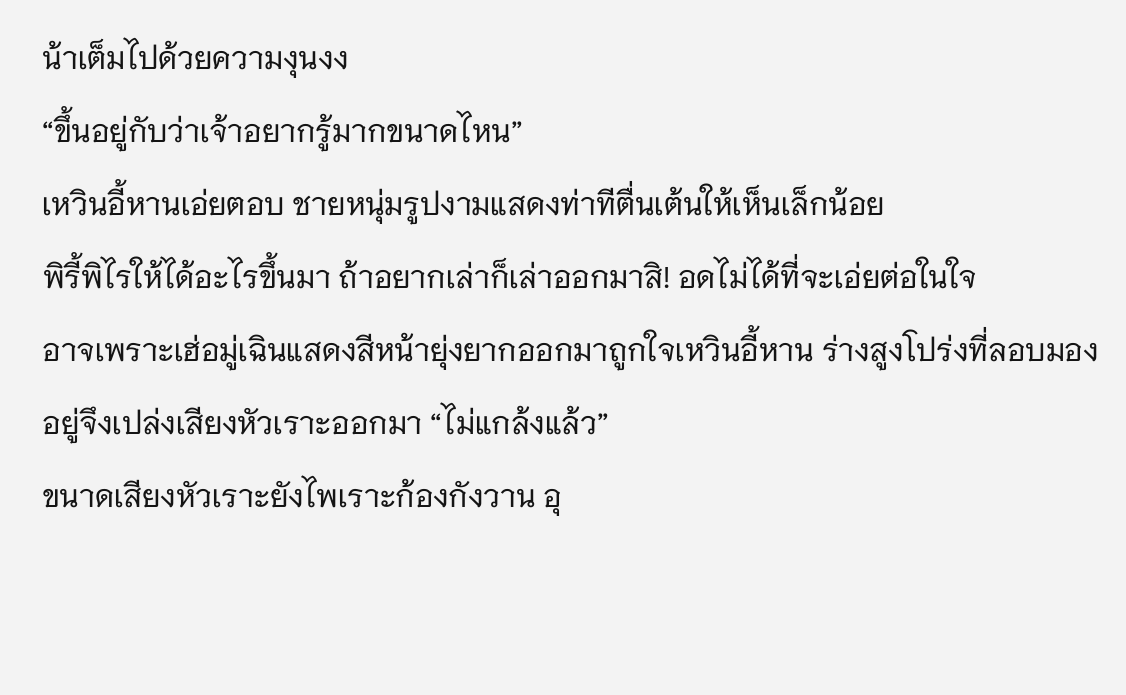น้าเต็มไปด้วยความงุนงง
“ขึ้นอยู่กับว่าเจ้าอยากรู้มากขนาดไหน”
เหวินอี้หานเอ่ยตอบ ชายหนุ่มรูปงามแสดงท่าทีตื่นเต้นให้เห็นเล็กน้อย
พิรี้พิไรให้ได้อะไรขึ้นมา ถ้าอยากเล่าก็เล่าออกมาสิ! อดไม่ได้ที่จะเอ่ยต่อในใจ
อาจเพราะเฮ่อมู่เฉินแสดงสีหน้ายุ่งยากออกมาถูกใจเหวินอี้หาน ร่างสูงโปร่งที่ลอบมองอยู่จึงเปล่งเสียงหัวเราะออกมา “ไม่แกล้งแล้ว”
ขนาดเสียงหัวเราะยังไพเราะก้องกังวาน อุ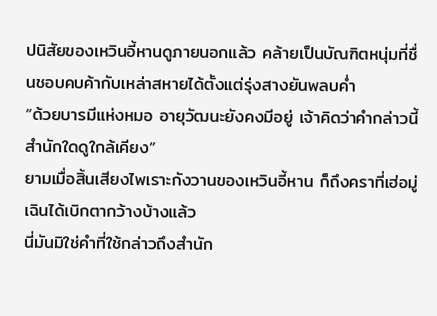ปนิสัยของเหวินอี้หานดูภายนอกแล้ว คล้ายเป็นบัณฑิตหนุ่มที่ชื่นชอบคบค้ากับเหล่าสหายได้ตั้งแต่รุ่งสางยันพลบค่ำ
“ด้วยบารมีแห่งหมอ อายุวัฒนะยังคงมีอยู่ เจ้าคิดว่าคำกล่าวนี้สำนักใดดูใกล้เคียง”
ยามเมื่อสิ้นเสียงไพเราะกังวานของเหวินอี้หาน ก็ถึงคราที่เฮ่อมู่เฉินได้เบิกตากว้างบ้างแล้ว
นี่มันมิใช่คำที่ใช้กล่าวถึงสำนัก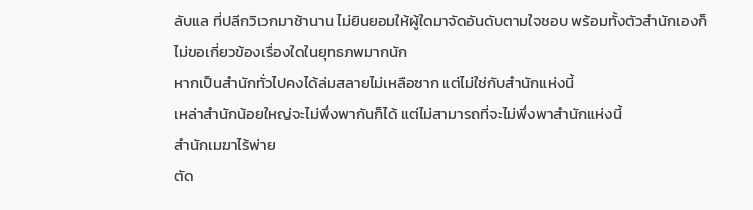ลับแล ที่ปลีกวิเวกมาช้านาน ไม่ยินยอมให้ผู้ใดมาจัดอันดับตามใจชอบ พร้อมทั้งตัวสำนักเองก็ไม่ขอเกี่ยวข้องเรื่องใดในยุทธภพมากนัก
หากเป็นสำนักทั่วไปคงได้ล่มสลายไม่เหลือซาก แต่ไม่ใช่กับสำนักแห่งนี้
เหล่าสำนักน้อยใหญ่จะไม่พึ่งพากันก็ได้ แต่ไม่สามารถที่จะไม่พึ่งพาสำนักแห่งนี้
สำนักเมฆาไร้พ่าย
ตัด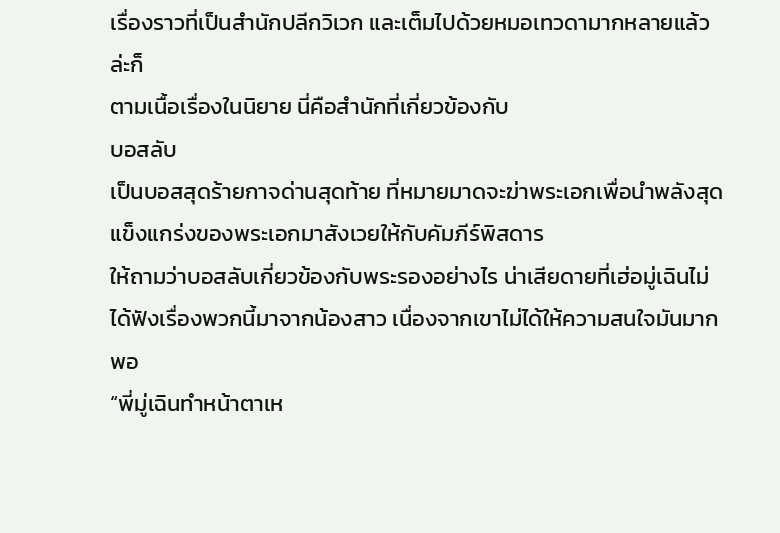เรื่องราวที่เป็นสำนักปลีกวิเวก และเต็มไปด้วยหมอเทวดามากหลายแล้วล่ะก็
ตามเนื้อเรื่องในนิยาย นี่คือสำนักที่เกี่ยวข้องกับ
บอสลับ
เป็นบอสสุดร้ายกาจด่านสุดท้าย ที่หมายมาดจะฆ่าพระเอกเพื่อนำพลังสุดแข็งแกร่งของพระเอกมาสังเวยให้กับคัมภีร์พิสดาร
ให้ถามว่าบอสลับเกี่ยวข้องกับพระรองอย่างไร น่าเสียดายที่เฮ่อมู่เฉินไม่ได้ฟังเรื่องพวกนี้มาจากน้องสาว เนื่องจากเขาไม่ได้ให้ความสนใจมันมากพอ
“พี่มู่เฉินทำหน้าตาเห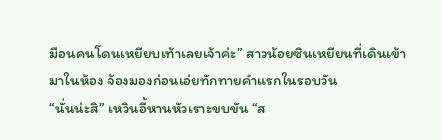มือนคนโดนเหยียบเท้าเลยเจ้าค่ะ” สาวน้อยซินเหยียนที่เดินเข้ามาในห้อง จ้องมองก่อนเอ่ยทักทายคำแรกในรอบวัน
“นั่นน่ะสิ” เหวินอี้หานหัวเราะขบขัน “ส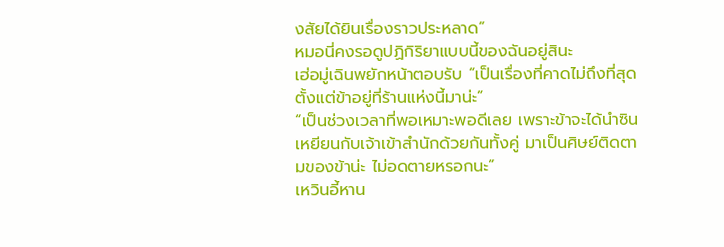งสัยได้ยินเรื่องราวประหลาด”
หมอนี่คงรอดูปฏิกิริยาแบบนี้ของฉันอยู่สินะ
เฮ่อมู่เฉินพยักหน้าตอบรับ “เป็นเรื่องที่คาดไม่ถึงที่สุดตั้งแต่ข้าอยู่ที่ร้านแห่งนี้มาน่ะ”
“เป็นช่วงเวลาที่พอเหมาะพอดีเลย เพราะข้าจะได้นำซินเหยียนกับเจ้าเข้าสำนักด้วยกันทั้งคู่ มาเป็นศิษย์ติดตามของข้าน่ะ ไม่อดตายหรอกนะ”
เหวินอี้หาน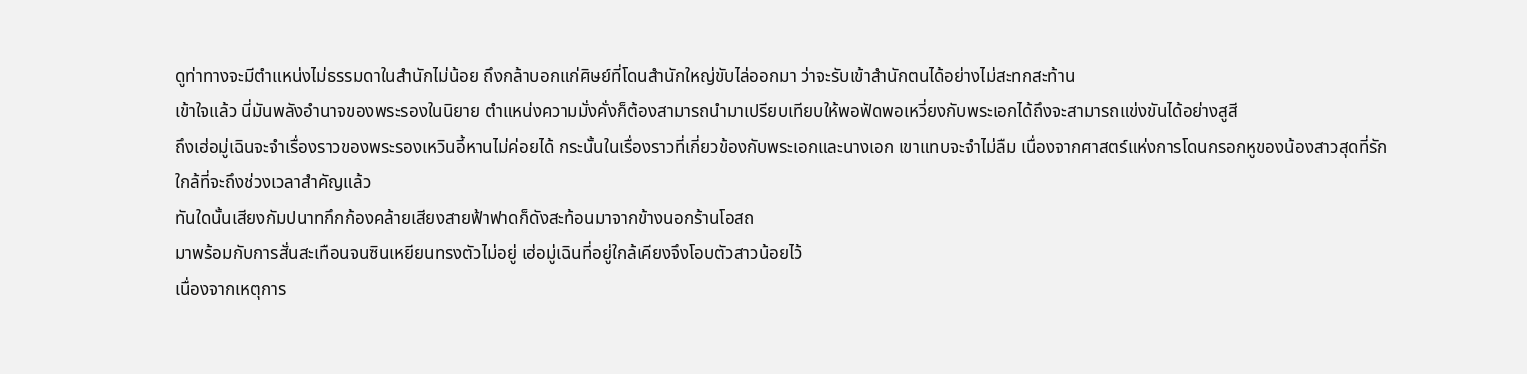ดูท่าทางจะมีตำแหน่งไม่ธรรมดาในสำนักไม่น้อย ถึงกล้าบอกแก่ศิษย์ที่โดนสำนักใหญ่ขับไล่ออกมา ว่าจะรับเข้าสำนักตนได้อย่างไม่สะทกสะท้าน
เข้าใจแล้ว นี่มันพลังอำนาจของพระรองในนิยาย ตำแหน่งความมั่งคั่งก็ต้องสามารถนำมาเปรียบเทียบให้พอฟัดพอเหวี่ยงกับพระเอกได้ถึงจะสามารถแข่งขันได้อย่างสูสี
ถึงเฮ่อมู่เฉินจะจำเรื่องราวของพระรองเหวินอี้หานไม่ค่อยได้ กระนั้นในเรื่องราวที่เกี่ยวข้องกับพระเอกและนางเอก เขาแทบจะจำไม่ลืม เนื่องจากศาสตร์แห่งการโดนกรอกหูของน้องสาวสุดที่รัก
ใกล้ที่จะถึงช่วงเวลาสำคัญแล้ว
ทันใดนั้นเสียงกัมปนาทกึกก้องคล้ายเสียงสายฟ้าฟาดก็ดังสะท้อนมาจากข้างนอกร้านโอสถ
มาพร้อมกับการสั่นสะเทือนจนซินเหยียนทรงตัวไม่อยู่ เฮ่อมู่เฉินที่อยู่ใกล้เคียงจึงโอบตัวสาวน้อยไว้
เนื่องจากเหตุการ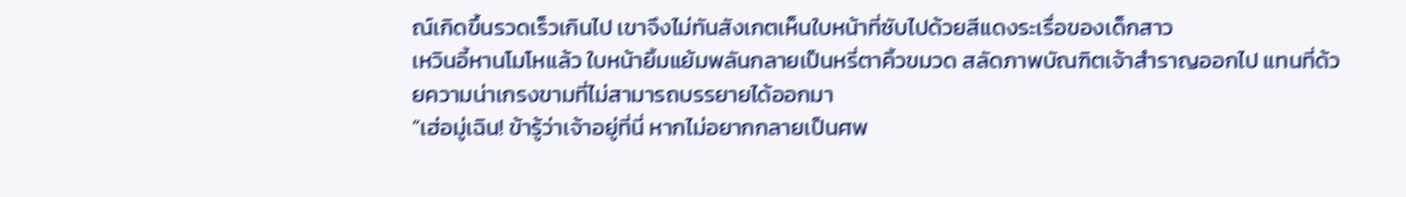ณ์เกิดขึ้นรวดเร็วเกินไป เขาจึงไม่ทันสังเกตเห็นใบหน้าที่ซับไปด้วยสีแดงระเรื่อของเด็กสาว
เหวินอี้หานโมโหแล้ว ใบหน้ายิ้มแย้มพลันกลายเป็นหรี่ตาคิ้วขมวด สลัดภาพบัณฑิตเจ้าสำราญออกไป แทนที่ด้วยความน่าเกรงขามที่ไม่สามารถบรรยายได้ออกมา
“เฮ่อมู่เฉิน! ข้ารู้ว่าเจ้าอยู่ที่นี่ หากไม่อยากกลายเป็นศพ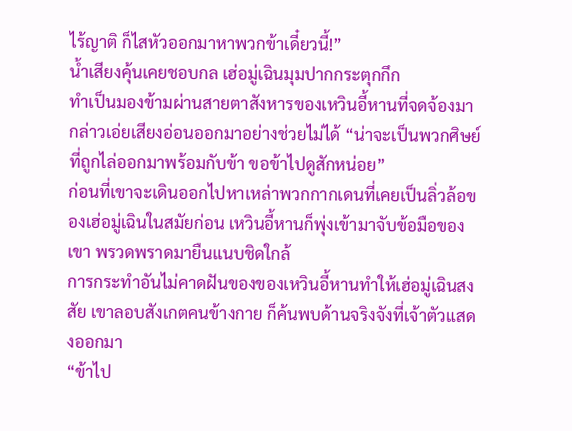ไร้ญาติ ก็ไสหัวออกมาหาพวกข้าเดี๋ยวนี้!”
น้ำเสียงคุ้นเคยชอบกล เฮ่อมู่เฉินมุมปากกระตุกกึก
ทำเป็นมองข้ามผ่านสายตาสังหารของเหวินอี้หานที่จดจ้องมา กล่าวเอ่ยเสียงอ่อนออกมาอย่างช่วยไม่ได้ “น่าจะเป็นพวกศิษย์ที่ถูกไล่ออกมาพร้อมกับข้า ขอข้าไปดูสักหน่อย”
ก่อนที่เขาจะเดินออกไปหาเหล่าพวกกากเดนที่เคยเป็นลิ่วล้อของเฮ่อมู่เฉินในสมัยก่อน เหวินอี้หานก็พุ่งเข้ามาจับข้อมือของเขา พรวดพราดมายืนแนบชิดใกล้
การกระทำอันไม่คาดฝันของของเหวินอี้หานทำให้เฮ่อมู่เฉินสงสัย เขาลอบสังเกตคนข้างกาย ก็ค้นพบด้านจริงจังที่เจ้าตัวแสดงออกมา
“ข้าไป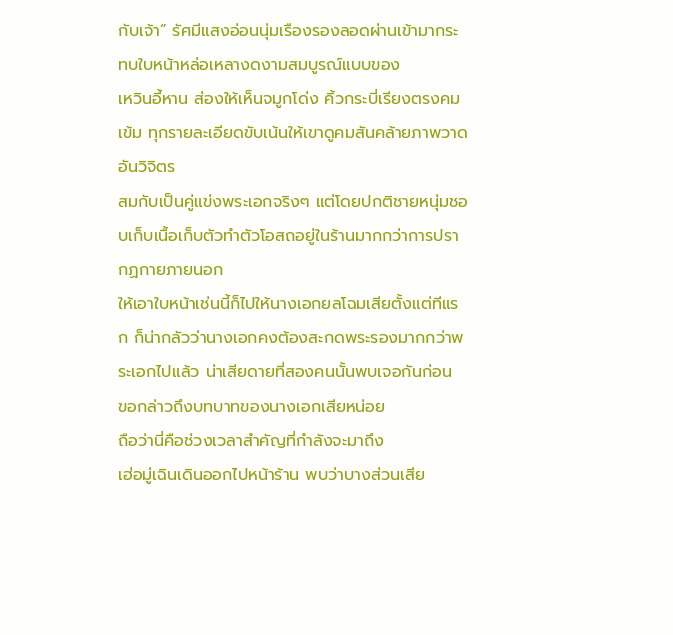กับเจ้า” รัศมีแสงอ่อนนุ่มเรืองรองลอดผ่านเข้ามากระทบใบหน้าหล่อเหลางดงามสมบูรณ์แบบของ
เหวินอี้หาน ส่องให้เห็นจมูกโด่ง คิ้วกระบี่เรียงตรงคมเข้ม ทุกรายละเอียดขับเน้นให้เขาดูคมสันคล้ายภาพวาดอันวิจิตร
สมกับเป็นคู่แข่งพระเอกจริงๆ แต่โดยปกติชายหนุ่มชอบเก็บเนื้อเก็บตัวทำตัวโอสถอยู่ในร้านมากกว่าการปรากฏกายภายนอก
ให้เอาใบหน้าเช่นนี้ก็ไปให้นางเอกยลโฉมเสียตั้งแต่ทีแรก ก็น่ากลัวว่านางเอกคงต้องสะกดพระรองมากกว่าพระเอกไปแล้ว น่าเสียดายที่สองคนนั้นพบเจอกันก่อน
ขอกล่าวถึงบทบาทของนางเอกเสียหน่อย
ถือว่านี่คือช่วงเวลาสำคัญที่กำลังจะมาถึง
เฮ่อมู่เฉินเดินออกไปหน้าร้าน พบว่าบางส่วนเสีย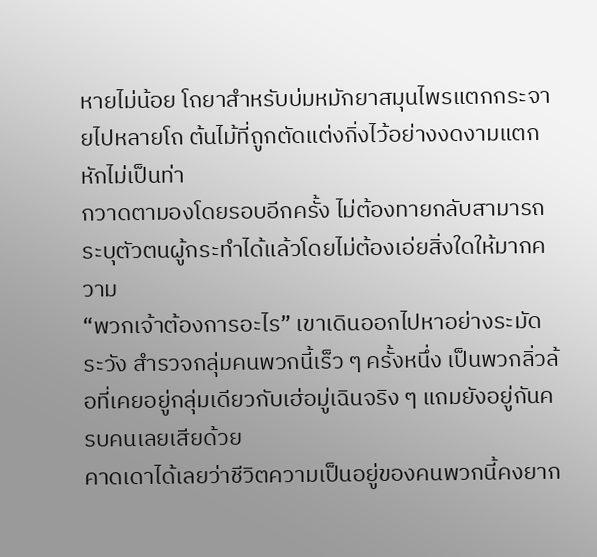หายไม่น้อย โถยาสำหรับบ่มหมักยาสมุนไพรแตกกระจายไปหลายโถ ต้นไม้ที่ถูกตัดแต่งกิ่งไว้อย่างงดงามแตกหักไม่เป็นท่า
กวาดตามองโดยรอบอีกครั้ง ไม่ต้องทายกลับสามารถระบุตัวตนผู้กระทำได้แล้วโดยไม่ต้องเอ่ยสิ่งใดให้มากความ
“พวกเจ้าต้องการอะไร” เขาเดินออกไปหาอย่างระมัดระวัง สำรวจกลุ่มคนพวกนี้เร็ว ๆ ครั้งหนึ่ง เป็นพวกลิ่วล้อที่เคยอยู่กลุ่มเดียวกับเฮ่อมู่เฉินจริง ๆ แถมยังอยู่กันครบคนเลยเสียด้วย
คาดเดาได้เลยว่าชีวิตความเป็นอยู่ของคนพวกนี้คงยาก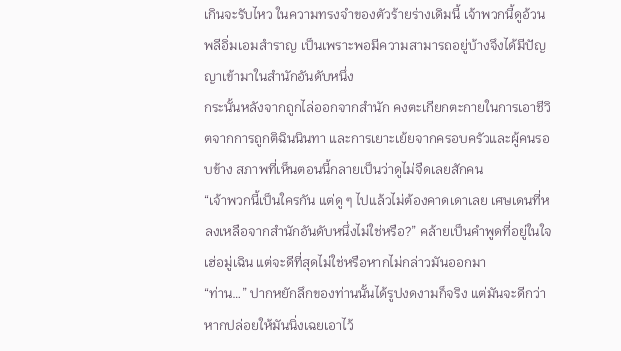เกินจะรับไหว ในความทรงจำของตัวร้ายร่างเดิมนี้ เจ้าพวกนี้ดูอ้วนพลีอิ่มเอมสำราญ เป็นเพราะพอมีความสามารถอยู่บ้างจึงได้มีปัญญาเข้ามาในสำนักอันดับหนึ่ง
กระนั้นหลังจากถูกไล่ออกจากสำนัก คงตะเกียกตะกายในการเอาชีวิตจากการถูกติฉินนินทา และการเยาะเย้ยจากครอบครัวและผู้คนรอบข้าง สภาพที่เห็นตอนนี้กลายเป็นว่าดูไม่จืดเลยสักคน
“เจ้าพวกนี้เป็นใครกัน แต่ดู ๆ ไปแล้วไม่ต้องคาดเดาเลย เศษเดนที่หลงเหลือจากสำนักอันดับหนึ่งไม่ใช่หรือ?” คล้ายเป็นคำพูดที่อยู่ในใจเฮ่อมู่เฉิน แต่จะดีที่สุดไม่ใช่หรือหากไม่กล่าวมันออกมา
“ท่าน…” ปากหยักลึกของท่านนั้นได้รูปงดงามก็จริง แต่มันจะดีกว่าหากปล่อยให้มันนิ่งเฉยเอาไว้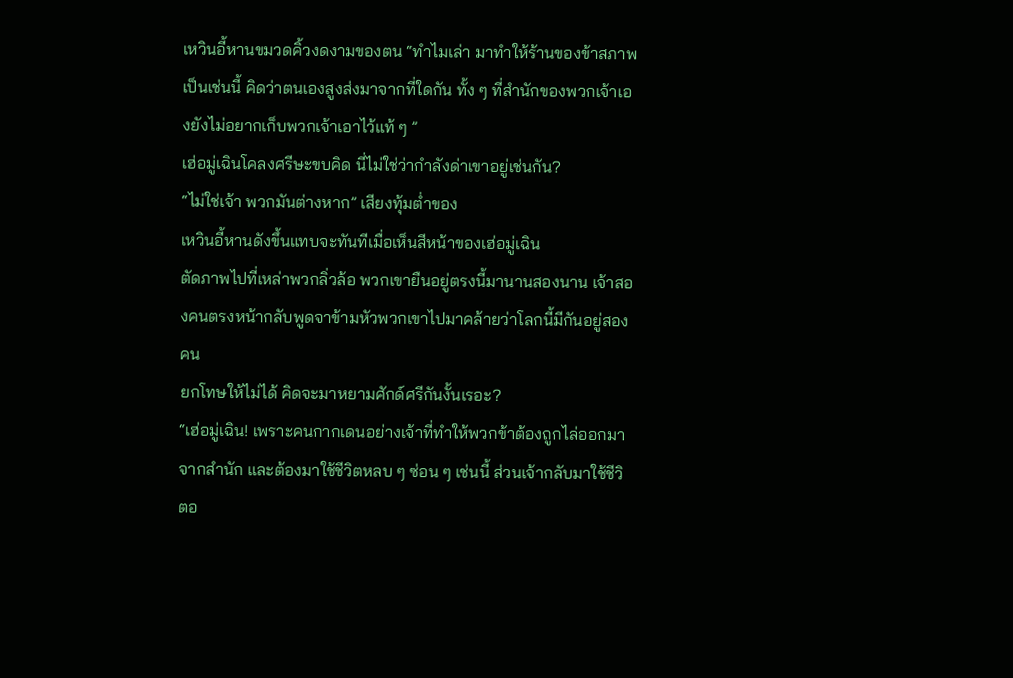เหวินอี้หานขมวดคิ้วงดงามของตน “ทำไมเล่า มาทำให้ร้านของข้าสภาพเป็นเช่นนี้ คิดว่าตนเองสูงส่งมาจากที่ใดกัน ทั้ง ๆ ที่สำนักของพวกเจ้าเองยังไม่อยากเก็บพวกเจ้าเอาไว้แท้ ๆ ”
เฮ่อมู่เฉินโคลงศรีษะขบคิด นี่ไม่ใช่ว่ากำลังด่าเขาอยู่เช่นกัน?
“ไม่ใช่เจ้า พวกมันต่างหาก” เสียงทุ้มต่ำของ
เหวินอี้หานดังขึ้นแทบจะทันทีเมื่อเห็นสีหน้าของเฮ่อมู่เฉิน
ตัดภาพไปที่เหล่าพวกลิ่วล้อ พวกเขายืนอยู่ตรงนี้มานานสองนาน เจ้าสองคนตรงหน้ากลับพูดจาข้ามหัวพวกเขาไปมาคล้ายว่าโลกนี้มีกันอยู่สองคน
ยกโทษให้ไม่ได้ คิดจะมาหยามศักด์ศรีกันงั้นเรอะ?
“เฮ่อมู่เฉิน! เพราะคนกากเดนอย่างเจ้าที่ทำให้พวกข้าต้องถูกไล่ออกมาจากสำนัก และต้องมาใช้ชีวิตหลบ ๆ ซ่อน ๆ เช่นนี้ ส่วนเจ้ากลับมาใช้ชีวิตอ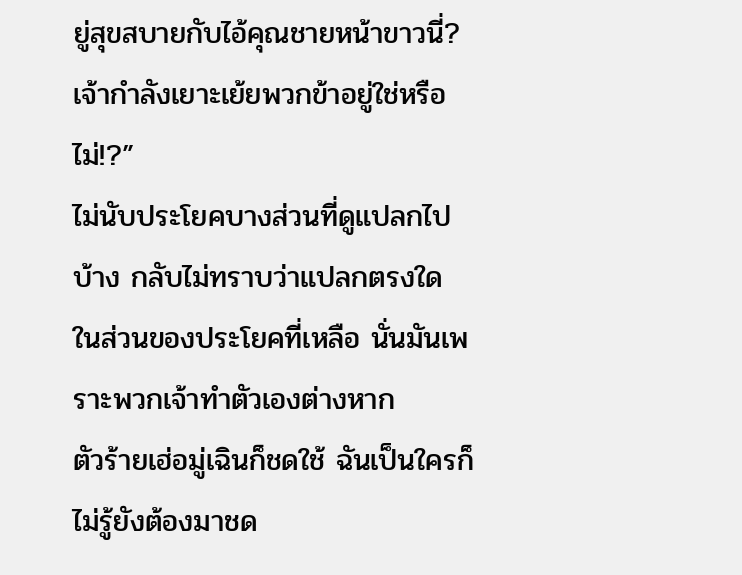ยู่สุขสบายกับไอ้คุณชายหน้าขาวนี่? เจ้ากำลังเยาะเย้ยพวกข้าอยู่ใช่หรือไม่!?”
ไม่นับประโยคบางส่วนที่ดูแปลกไปบ้าง กลับไม่ทราบว่าแปลกตรงใด ในส่วนของประโยคที่เหลือ นั่นมันเพราะพวกเจ้าทำตัวเองต่างหาก
ตัวร้ายเฮ่อมู่เฉินก็ชดใช้ ฉันเป็นใครก็ไม่รู้ยังต้องมาชด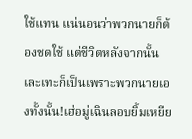ใช้แทน แน่นอนว่าพวกนายก็ต้องชดใช้ แต่ชีวิตหลังจากนั้นเละเทะก็เป็นเพราะพวกนายเองทั้งนั้น!เฮ่อมู่เฉินลอบยิ้มเหยีย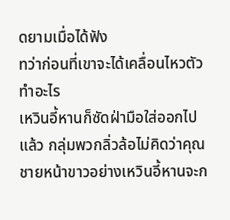ดยามเมื่อได้ฟัง
ทว่าก่อนที่เขาจะได้เคลื่อนไหวตัวทำอะไร
เหวินอี้หานก็ซัดฝ่ามือใส่ออกไปแล้ว กลุ่มพวกลิ่วล้อไม่คิดว่าคุณชายหน้าขาวอย่างเหวินอี้หานจะก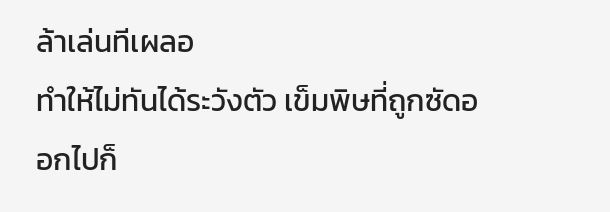ล้าเล่นทีเผลอ
ทำให้ไม่ทันได้ระวังตัว เข็มพิษที่ถูกซัดออกไปก็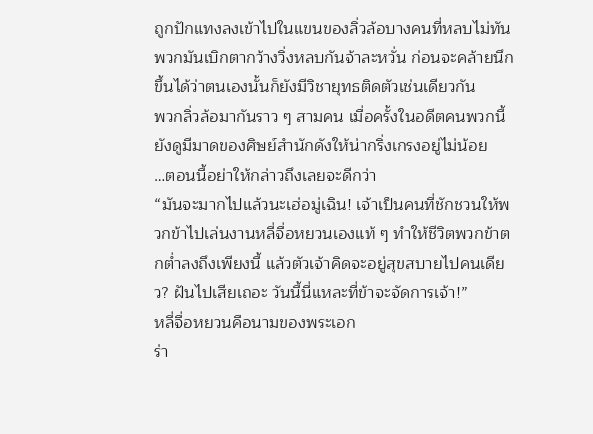ถูกปักแทงลงเข้าไปในแขนของลิ่วล้อบางคนที่หลบไม่ทัน พวกมันเบิกตากว้างวิ่งหลบกันจ้าละหวั่น ก่อนจะคล้ายนึกขึ้นได้ว่าตนเองนั้นก็ยังมีวิชายุทธติดตัวเช่นเดียวกัน
พวกลิ่วล้อมากันราว ๆ สามคน เมื่อครั้งในอดีตคนพวกนี้ยังดูมีมาดของศิษย์สำนักดังให้น่ากริ่งเกรงอยู่ไม่น้อย
…ตอนนี้อย่าให้กล่าวถึงเลยจะดีกว่า
“มันจะมากไปแล้วนะเฮ่อมู่เฉิน! เจ้าเป็นคนที่ชักชวนให้พวกข้าไปเล่นงานหลี่จื่อหยวนเองแท้ ๆ ทำให้ชีวิตพวกข้าตกต่ำลงถึงเพียงนี้ แล้วตัวเจ้าคิดจะอยู่สุขสบายไปคนเดียว? ฝันไปเสียเถอะ วันนี้นี่แหละที่ข้าจะจัดการเจ้า!”
หลี่จื่อหยวนคือนามของพระเอก
ร่า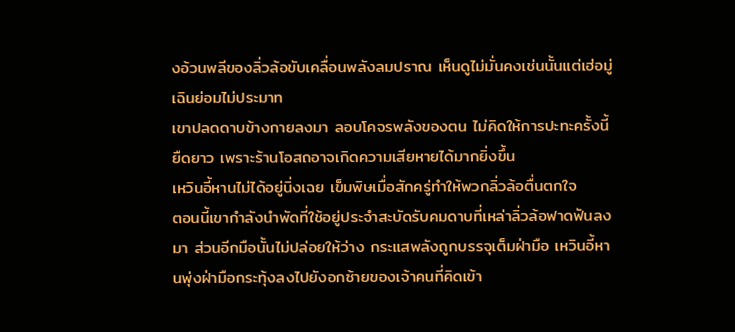งอ้วนพลีของลิ่วล้อขับเคลื่อนพลังลมปราณ เห็นดูไม่มั่นคงเช่นนั้นแต่เฮ่อมู่เฉินย่อมไม่ประมาท
เขาปลดดาบข้างกายลงมา ลอบโคจรพลังของตน ไม่คิดให้การปะทะครั้งนี้ยืดยาว เพราะร้านโอสถอาจเกิดความเสียหายได้มากยิ่งขึ้น
เหวินอี้หานไม่ได้อยู่นิ่งเฉย เข็มพิษเมื่อสักครู่ทำให้พวกลิ่วล้อตื่นตกใจ
ตอนนี้เขากำลังนำพัดที่ใช้อยู่ประจำสะบัดรับคมดาบที่เหล่าลิ่วล้อฟาดฟันลงมา ส่วนอีกมือนั้นไม่ปล่อยให้ว่าง กระแสพลังถูกบรรจุเต็มฝ่ามือ เหวินอี้หานพุ่งฝ่ามือกระทุ้งลงไปยังอกซ้ายของเจ้าคนที่คิดเข้า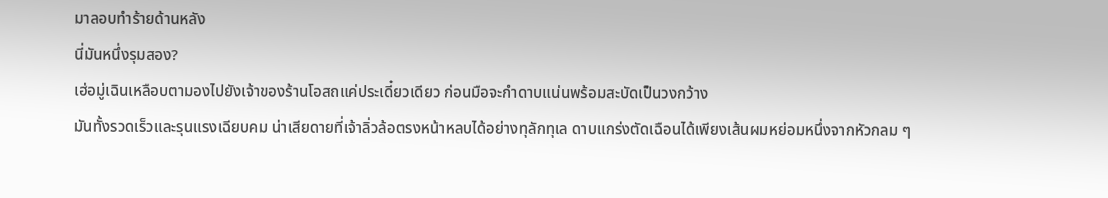มาลอบทำร้ายด้านหลัง
นี่มันหนึ่งรุมสอง?
เฮ่อมู่เฉินเหลือบตามองไปยังเจ้าของร้านโอสถแค่ประเดี๋ยวเดียว ก่อนมือจะกำดาบแน่นพร้อมสะบัดเป็นวงกว้าง
มันทั้งรวดเร็วและรุนแรงเฉียบคม น่าเสียดายที่เจ้าลิ่วล้อตรงหน้าหลบได้อย่างทุลักทุเล ดาบแกร่งตัดเฉือนได้เพียงเส้นผมหย่อมหนึ่งจากหัวกลม ๆ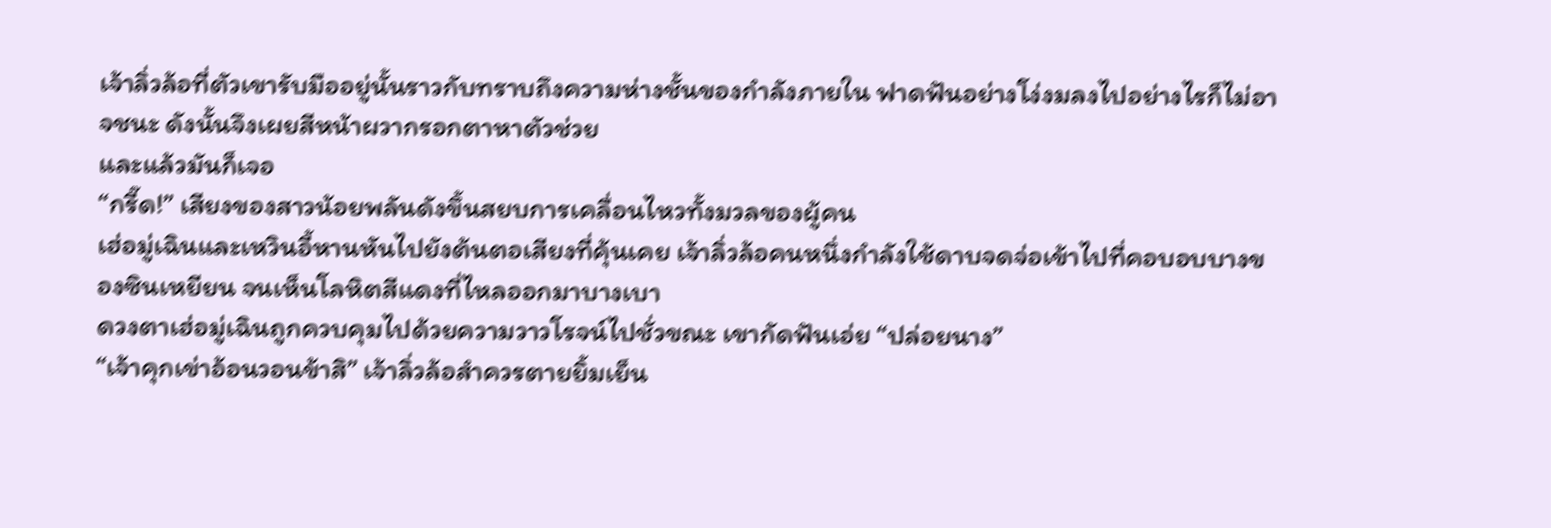เจ้าลิ่วล้อที่ตัวเขารับมืออยู่นั้นราวกับทราบถึงความห่างชั้นของกำลังภายใน ฟาดฟันอย่างโง่งมลงไปอย่างไรก็ไม่อาจชนะ ดังนั้นจึงเผยสีหน้าผวากรอกตาหาตัวช่วย
และแล้วมันก็เจอ
“กรี๊ด!” เสียงของสาวน้อยพลันดังขึ้นสยบการเคลื่อนไหวทั้งมวลของผู้คน
เฮ่อมู่เฉินและเหวินอี้หานหันไปยังต้นตอเสียงที่คุ้นเคย เจ้าลิ่วล้อคนหนึ่งกำลังใช้ดาบจดจ่อเข้าไปที่คอบอบบางของซินเหยียน จนเห็นโลหิตสีแดงที่ไหลออกมาบางเบา
ดวงตาเฮ่อมู่เฉินถูกควบคุมไปด้วยความวาวโรจน์ไปชั่วขณะ เขากัดฟันเอ่ย “ปล่อยนาง”
“เจ้าคุกเข่าอ้อนวอนข้าสิ” เจ้าลิ่วล้อสำควรตายยิ้มเย็น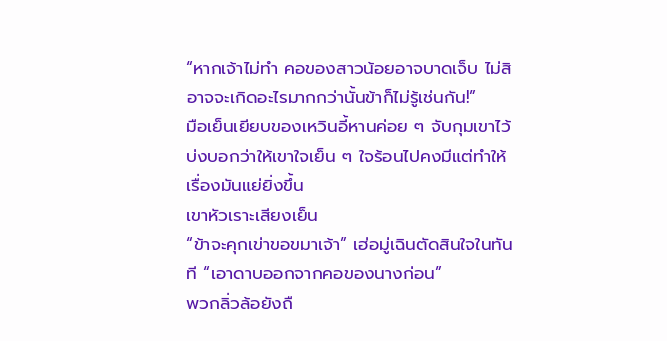“หากเจ้าไม่ทำ คอของสาวน้อยอาจบาดเจ็บ ไม่สิ อาจจะเกิดอะไรมากกว่านั้นข้าก็ไม่รู้เช่นกัน!”
มือเย็นเยียบของเหวินอี้หานค่อย ๆ จับกุมเขาไว้ บ่งบอกว่าให้เขาใจเย็น ๆ ใจร้อนไปคงมีแต่ทำให้เรื่องมันแย่ยิ่งขึ้น
เขาหัวเราะเสียงเย็น
“ข้าจะคุกเข่าขอขมาเจ้า” เฮ่อมู่เฉินตัดสินใจในทันที “เอาดาบออกจากคอของนางก่อน”
พวกลิ่วล้อยังถื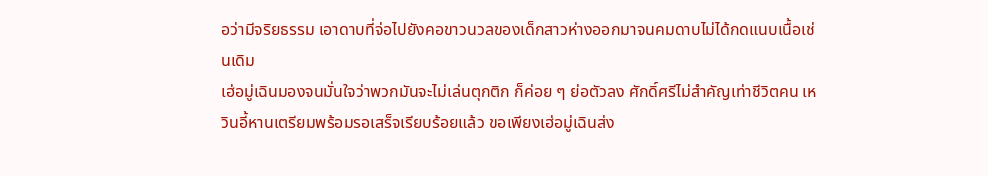อว่ามีจริยธรรม เอาดาบที่จ่อไปยังคอขาวนวลของเด็กสาวห่างออกมาจนคมดาบไม่ได้กดแนบเนื้อเช่นเดิม
เฮ่อมู่เฉินมองจนมั่นใจว่าพวกมันจะไม่เล่นตุกติก ก็ค่อย ๆ ย่อตัวลง ศักดิ์ศรีไม่สำคัญเท่าชีวิตคน เหวินอี้หานเตรียมพร้อมรอเสร็จเรียบร้อยแล้ว ขอเพียงเฮ่อมู่เฉินส่ง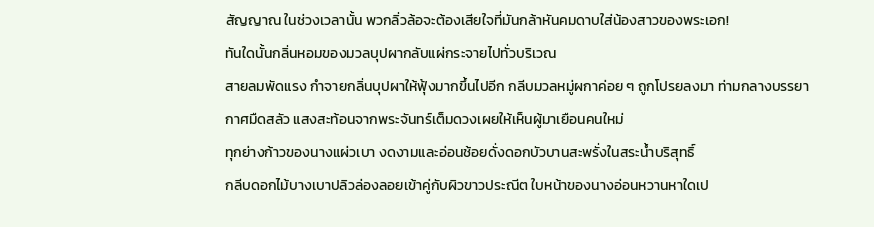สัญญาณ ในช่วงเวลานั้น พวกลิ่วล้อจะต้องเสียใจที่มันกล้าหันคมดาบใส่น้องสาวของพระเอก!
ทันใดนั้นกลิ่นหอมของมวลบุปผากลับแผ่กระจายไปทั่วบริเวณ
สายลมพัดแรง กำจายกลิ่นบุปผาให้ฟุ้งมากขึ้นไปอีก กลีบมวลหมู่ผกาค่อย ๆ ถูกโปรยลงมา ท่ามกลางบรรยากาศมืดสลัว แสงสะท้อนจากพระจันทร์เต็มดวงเผยให้เห็นผู้มาเยือนคนใหม่
ทุกย่างก้าวของนางแผ่วเบา งดงามและอ่อนช้อยดั่งดอกบัวบานสะพรั่งในสระน้ำบริสุทธิ์
กลีบดอกไม้บางเบาปลิวล่องลอยเข้าคู่กับผิวขาวประณีต ใบหน้าของนางอ่อนหวานหาใดเป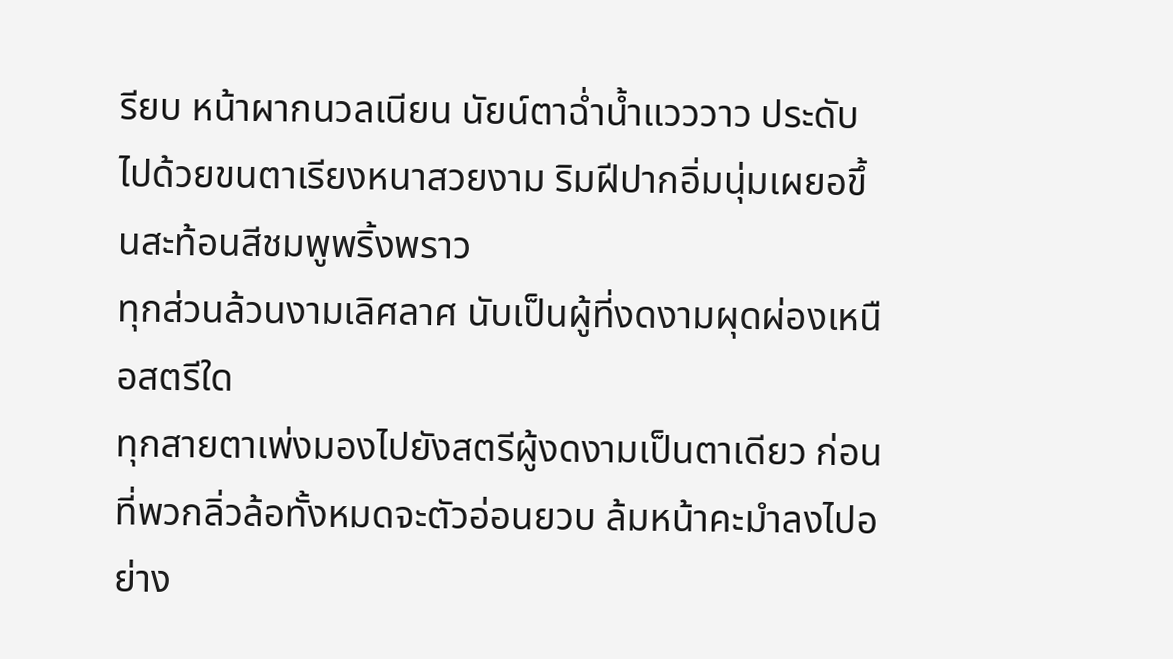รียบ หน้าผากนวลเนียน นัยน์ตาฉ่ำน้ำแวววาว ประดับไปด้วยขนตาเรียงหนาสวยงาม ริมฝีปากอิ่มนุ่มเผยอขึ้นสะท้อนสีชมพูพริ้งพราว
ทุกส่วนล้วนงามเลิศลาศ นับเป็นผู้ที่งดงามผุดผ่องเหนือสตรีใด
ทุกสายตาเพ่งมองไปยังสตรีผู้งดงามเป็นตาเดียว ก่อนที่พวกลิ่วล้อทั้งหมดจะตัวอ่อนยวบ ล้มหน้าคะมำลงไปอย่าง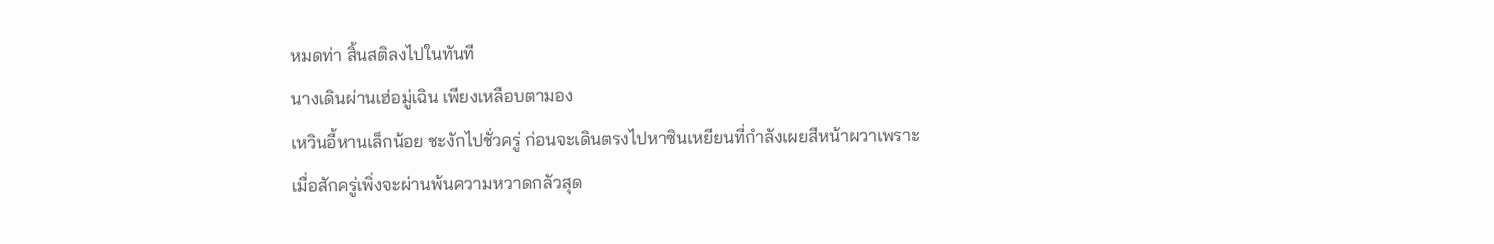หมดท่า สิ้นสติลงไปในทันที
นางเดินผ่านเฮ่อมู่เฉิน เพียงเหลือบตามอง
เหวินอี้หานเล็กน้อย ชะงักไปชั่วครู่ ก่อนจะเดินตรงไปหาซินเหยียนที่กำลังเผยสีหน้าผวาเพราะเมื่อสักครู่เพิ่งจะผ่านพ้นความหวาดกลัวสุด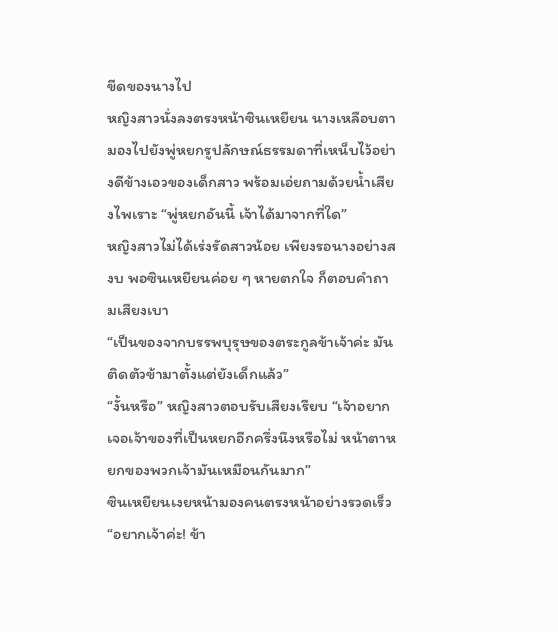ขีดของนางไป
หญิงสาวนั่งลงตรงหน้าซินเหยียน นางเหลือบตามองไปยังพู่หยกรูปลักษณ์ธรรมดาที่เหน็บไว้อย่างดีข้างเอวของเด็กสาว พร้อมเอ่ยถามด้วยน้ำเสียงไพเราะ “พู่หยกอันนี้ เจ้าได้มาจากที่ใด”
หญิงสาวไม่ได้เร่งรัดสาวน้อย เพียงรอนางอย่างสงบ พอซินเหยียนค่อย ๆ หายตกใจ ก็ตอบคำถามเสียงเบา
“เป็นของจากบรรพบุรุษของตระกูลข้าเจ้าค่ะ มันติดตัวข้ามาตั้งแต่ยังเด็กแล้ว”
“งั้นหรือ” หญิงสาวตอบรับเสียงเรียบ “เจ้าอยากเจอเจ้าของที่เป็นหยกอีกครึ่งนึงหรือไม่ หน้าตาหยกของพวกเจ้ามันเหมือนกันมาก”
ซินเหยียนเงยหน้ามองคนตรงหน้าอย่างรวดเร็ว “อยากเจ้าค่ะ! ข้า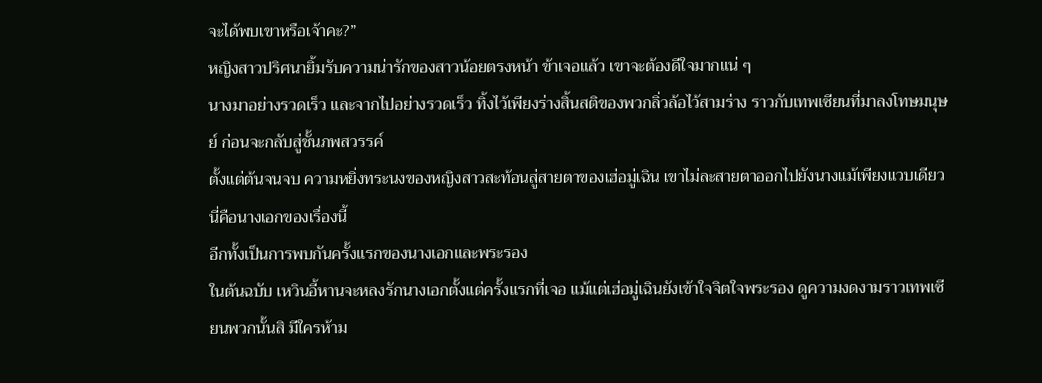จะได้พบเขาหรือเจ้าคะ?”
หญิงสาวปริศนายิ้มรับความน่ารักของสาวน้อยตรงหน้า ข้าเจอแล้ว เขาจะต้องดีใจมากแน่ ๆ
นางมาอย่างรวดเร็ว และจากไปอย่างรวดเร็ว ทิ้งไว้เพียงร่างสิ้นสติของพวกลิ่วล้อไว้สามร่าง ราวกับเทพเซียนที่มาลงโทษมนุษย์ ก่อนจะกลับสู่ชั้นภพสวรรค์
ตั้งแต่ต้นจนจบ ความหยิ่งทระนงของหญิงสาวสะท้อนสู่สายตาของเฮ่อมู่เฉิน เขาไม่ละสายตาออกไปยังนางแม้เพียงแวบเดียว
นี่คือนางเอกของเรื่องนี้
อีกทั้งเป็นการพบกันครั้งแรกของนางเอกและพระรอง
ในต้นฉบับ เหวินอี้หานจะหลงรักนางเอกตั้งแต่ครั้งแรกที่เจอ แม้แต่เฮ่อมู่เฉินยังเข้าใจจิตใจพระรอง ดูความงดงามราวเทพเซียนพวกนั้นสิ มีใครห้าม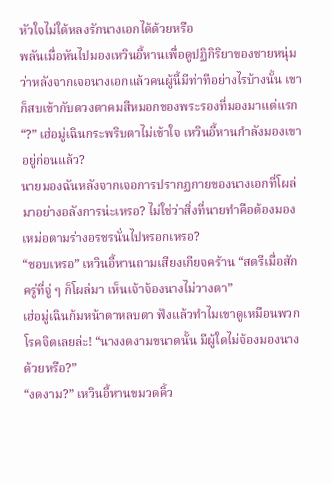หัวใจไม่ใด้หลงรักนางเอกได้ด้วยหรือ
พลันเมื่อหันไปมองเหวินอี้หานเพื่อดูปฏิกิริยาของชายหนุ่ม ว่าหลังจากเจอนางเอกแล้วคนผู้นี้มีท่าทีอย่างไรบ้างนั้น เขาก็สบเข้ากับดวงตาคมสีหมอกของพระรองที่มองมาแต่แรก
“?” เฮ่อมู่เฉินกระพริบตาไม่เข้าใจ เหวินอี้หานกำลังมองเขาอยู่ก่อนแล้ว?
นายมองฉันหลังจากเจอการปรากฏกายของนางเอกที่โผล่มาอย่างอลังการน่ะเหรอ? ไม่ใช่ว่าสิ่งที่นายทำคือต้องมองเหม่อตามร่างอรชรนั่นไปหรอกเหรอ?
“ชอบเหรอ” เหวินอี้หานถามเสียงเกียจคร้าน “สตรีเมื่อสักครู่ที่จู่ ๆ ก็โผล่มา เห็นเจ้าจ้องนางไม่วางตา”
เฮ่อมู่เฉินก้มหน้าตาหลบตา ฟังแล้วทำไมเขาดูเหมือนพวกโรคจิตเลยล่ะ! “นางงดงามขนาดนั้น มีผู้ใดไม่จ้องมองนางด้วยหรือ?”
“งดงาม?” เหวินอี้หานขมวดคิ้ว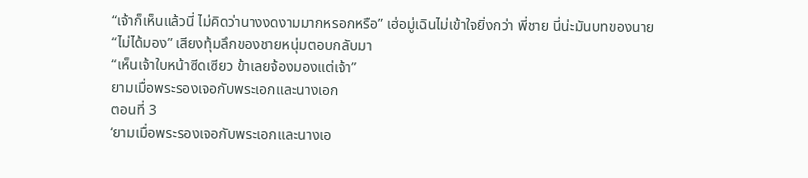“เจ้าก็เห็นแล้วนี่ ไม่คิดว่านางงดงามมากหรอกหรือ” เฮ่อมู่เฉินไม่เข้าใจยิ่งกว่า พี่ชาย นี่น่ะมันบทของนาย
“ไม่ได้มอง” เสียงทุ้มลึกของชายหนุ่มตอบกลับมา
“เห็นเจ้าใบหน้าซีดเซียว ข้าเลยจ้องมองแต่เจ้า”
ยามเมื่อพระรองเจอกับพระเอกและนางเอก
ตอนที่ 3
‘ยามเมื่อพระรองเจอกับพระเอกและนางเอ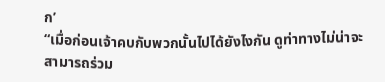ก’
“เมื่อก่อนเจ้าคบกับพวกนั้นไปได้ยังไงกัน ดูท่าทางไม่น่าจะสามารถร่วม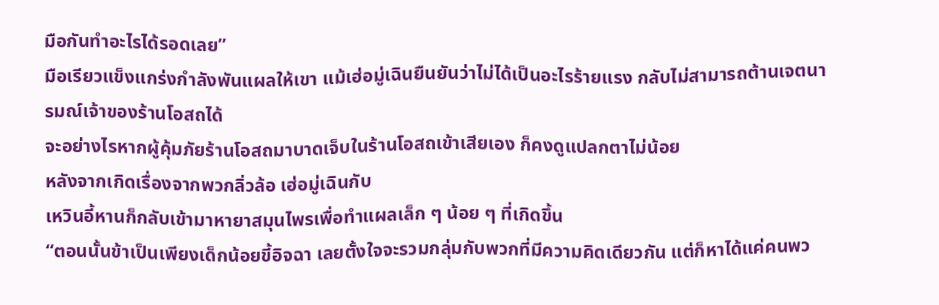มือกันทำอะไรได้รอดเลย”
มือเรียวแข็งแกร่งกำลังพันแผลให้เขา แม้เฮ่อมู่เฉินยืนยันว่าไม่ได้เป็นอะไรร้ายแรง กลับไม่สามารถต้านเจตนารมณ์เจ้าของร้านโอสถได้
จะอย่างไรหากผู้คุ้มภัยร้านโอสถมาบาดเจ็บในร้านโอสถเข้าเสียเอง ก็คงดูแปลกตาไม่น้อย
หลังจากเกิดเรื่องจากพวกลิ่วล้อ เฮ่อมู่เฉินกับ
เหวินอี้หานก็กลับเข้ามาหายาสมุนไพรเพื่อทำแผลเล็ก ๆ น้อย ๆ ที่เกิดขึ้น
“ตอนนั้นข้าเป็นเพียงเด็กน้อยขี้อิจฉา เลยตั้งใจจะรวมกลุ่มกับพวกที่มีความคิดเดียวกัน แต่ก็หาได้แค่คนพว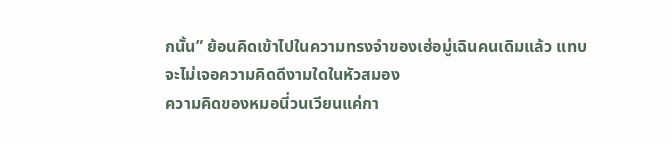กนั้น” ย้อนคิดเข้าไปในความทรงจำของเฮ่อมู่เฉินคนเดิมแล้ว แทบจะไม่เจอความคิดดีงามใดในหัวสมอง
ความคิดของหมอนี่วนเวียนแค่กา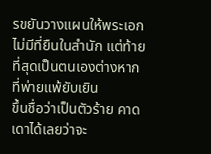รขยันวางแผนให้พระเอกไม่มีที่ยืนในสำนัก แต่ท้ายที่สุดเป็นตนเองต่างหากที่พ่ายแพ้ยับเยิน
ขึ้นชื่อว่าเป็นตัวร้าย คาดเดาได้เลยว่าจะ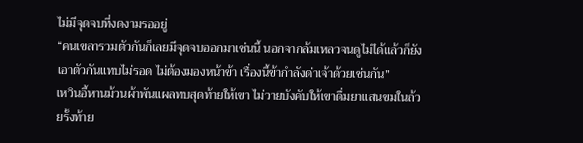ไม่มีจุดจบที่งดงามรออยู่
“คนเขลารวมตัวกันก็เลยมีจุดจบออกมาเช่นนี้ นอกจากล้มเหลวจนดูไม่ได้แล้วก็ยังเอาตัวกันแทบไม่รอด ไม่ต้องมองหน้าข้า เรื่องนี้ข้ากำลังด่าเจ้าด้วยเช่นกัน”
เหวินอี้หานม้วนผ้าพันแผลทบสุดท้ายให้เขา ไม่วายบังคับให้เขาดื่มยาแสนขมในถ้วยรั้งท้าย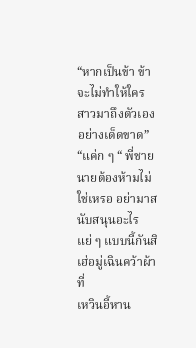“หากเป็นข้า ข้าจะไม่ทำให้ใครสาวมาถึงตัวเองอย่างเด็ดขาด”
“แค่ก ๆ “ พี่ชาย นายต้องห้ามไม่ใช่เหรอ อย่ามาสนับสนุนอะไรแย่ ๆ แบบนี้กันสิ เฮ่อมู่เฉินคว้าผ้าที่
เหวินอี้หาน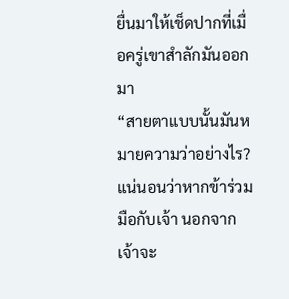ยื่นมาให้เช็ดปากที่เมื่อครู่เขาสำลักมันออกมา
“สายตาแบบนั้นมันหมายความว่าอย่างไร? แน่นอนว่าหากข้าร่วมมือกับเจ้า นอกจากเจ้าจะ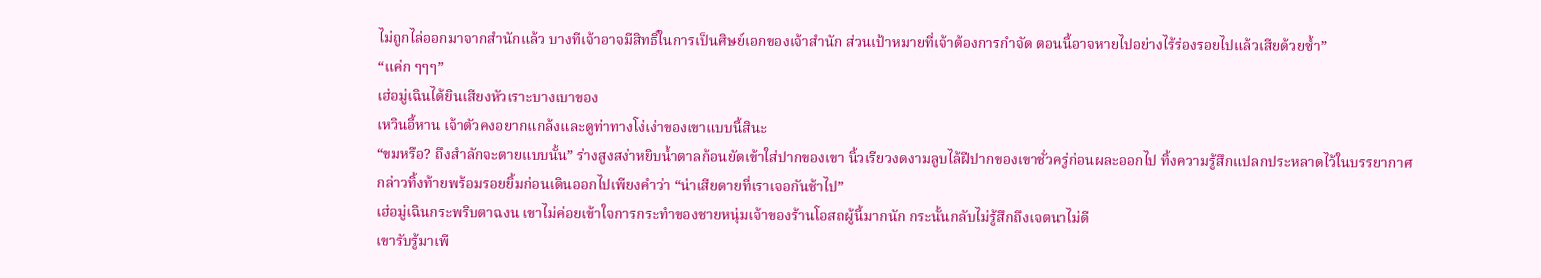ไม่ถูกไล่ออกมาจากสำนักแล้ว บางทีเจ้าอาจมีสิทธิ์ในการเป็นศิษย์เอกของเจ้าสำนัก ส่วนเป้าหมายที่เจ้าต้องการกำจัด ตอนนี้อาจหายไปอย่างไร้ร่องรอยไปแล้วเสียด้วยซ้ำ”
“แค่ก ๆๆๆ”
เฮ่อมู่เฉินได้ยินเสียงหัวเราะบางเบาของ
เหวินอี้หาน เจ้าตัวคงอยากแกล้งและดูท่าทางโง่เง่าของเขาแบบนี้สินะ
“ขมหรือ? ถึงสำลักจะตายแบบนั้น” ร่างสูงสง่าหยิบน้ำตาลก้อนยัดเข้าใส่ปากของเขา นิ้วเรียวงดงามลูบไล้ฝีปากของเขาชั่วครู่ก่อนผละออกไป ทิ้งความรู้สึกแปลกประหลาดไว้ในบรรยากาศ
กล่าวทิ้งท้ายพร้อมรอยยิ้มก่อนเดินออกไปเพียงคำว่า “น่าเสียดายที่เราเจอกันช้าไป”
เฮ่อมู่เฉินกระพริบตาฉงน เขาไม่ค่อยเข้าใจการกระทำของชายหนุ่มเจ้าของร้านโอสถผู้นี้มากนัก กระนั้นกลับไม่รู้สึกถึงเจตนาไม่ดี
เขารับรู้มาเพี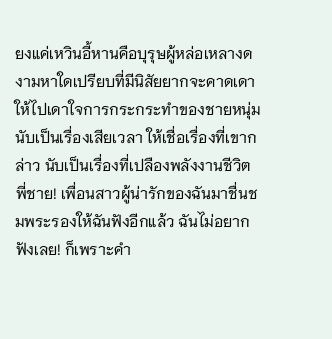ยงแค่เหวินอี้หานคือบุรุษผู้หล่อเหลางดงามหาใดเปรียบที่มีนิสัยยากจะคาดเดา ให้ไปเดาใจการกระกระทำของชายหนุ่ม นับเป็นเรื่องเสียเวลา ให้เชื่อเรื่องที่เขากล่าว นับเป็นเรื่องที่เปลืองพลังงานชีวิต
พี่ชาย! เพื่อนสาวผู้น่ารักของฉันมาชื่นชมพระรองให้ฉันฟังอีกแล้ว ฉันไม่อยากฟังเลย! ก็เพราะคำ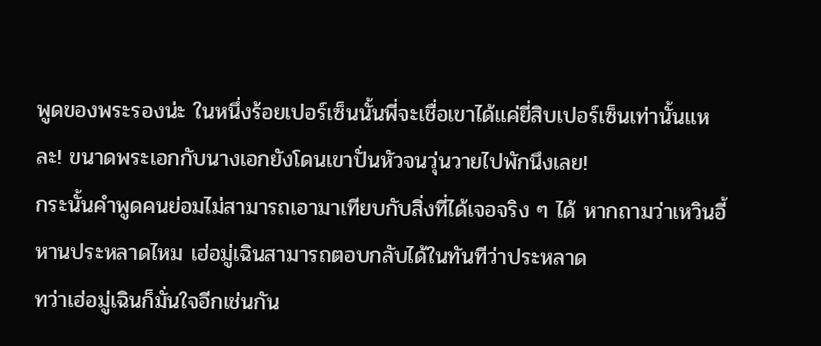พูดของพระรองน่ะ ในหนึ่งร้อยเปอร์เซ็นนั้นพี่จะเชื่อเขาได้แค่ยี่สิบเปอร์เซ็นเท่านั้นแหละ! ขนาดพระเอกกับนางเอกยังโดนเขาปั่นหัวจนวุ่นวายไปพักนึงเลย!
กระนั้นคำพูดคนย่อมไม่สามารถเอามาเทียบกับสิ่งที่ได้เจอจริง ๆ ได้ หากถามว่าเหวินอี้หานประหลาดไหม เฮ่อมู่เฉินสามารถตอบกลับได้ในทันทีว่าประหลาด
ทว่าเฮ่อมู่เฉินก็มั่นใจอีกเช่นกัน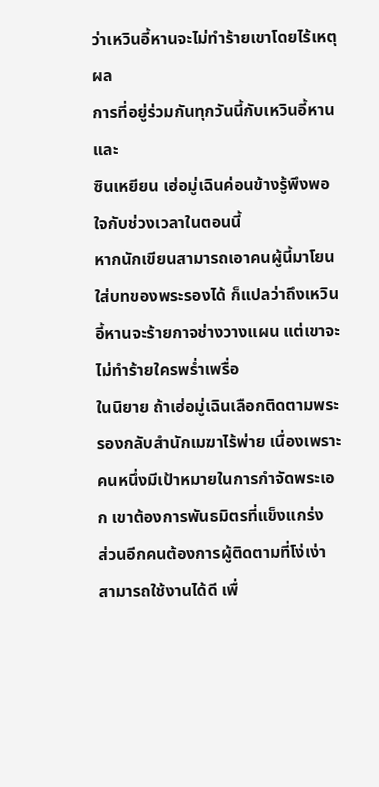ว่าเหวินอี้หานจะไม่ทำร้ายเขาโดยไร้เหตุผล
การที่อยู่ร่วมกันทุกวันนี้กับเหวินอี้หานและ
ซินเหยียน เฮ่อมู่เฉินค่อนข้างรู้พึงพอใจกับช่วงเวลาในตอนนี้
หากนักเขียนสามารถเอาคนผู้นี้มาโยนใส่บทของพระรองได้ ก็แปลว่าถึงเหวินอี้หานจะร้ายกาจช่างวางแผน แต่เขาจะไม่ทำร้ายใครพร่ำเพรื่อ
ในนิยาย ถ้าเฮ่อมู่เฉินเลือกติดตามพระรองกลับสำนักเมฆาไร้พ่าย เนื่องเพราะคนหนึ่งมีเป้าหมายในการกำจัดพระเอก เขาต้องการพันธมิตรที่แข็งแกร่ง
ส่วนอีกคนต้องการผู้ติดตามที่โง่เง่า สามารถใช้งานได้ดี เพื่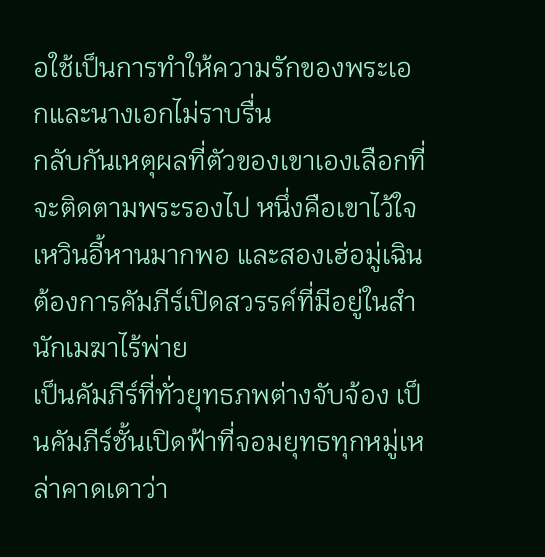อใช้เป็นการทำให้ความรักของพระเอกและนางเอกไม่ราบรื่น
กลับกันเหตุผลที่ตัวของเขาเองเลือกที่จะติดตามพระรองไป หนึ่งคือเขาไว้ใจเหวินอี้หานมากพอ และสองเฮ่อมู่เฉินต้องการคัมภีร์เปิดสวรรค์ที่มีอยู่ในสำนักเมฆาไร้พ่าย
เป็นคัมภีร์ที่ทั่วยุทธภพต่างจับจ้อง เป็นคัมภีร์ชั้นเปิดฟ้าที่จอมยุทธทุกหมู่เหล่าคาดเดาว่า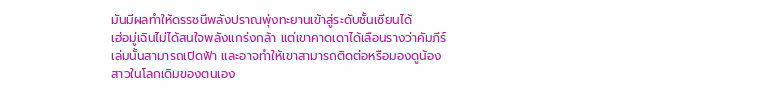มันมีผลทำให้ดรรชนีพลังปราณพุ่งทะยานเข้าสู่ระดับชั้นเซียนได้
เฮ่อมู่เฉินไม่ได้สนใจพลังแกร่งกล้า แต่เขาคาดเดาได้เลือนรางว่าคัมภีร์เล่มนั้นสามารถเปิดฟ้า และอาจทำให้เขาสามารถติดต่อหรือมองดูน้องสาวในโลกเดิมของตนเอง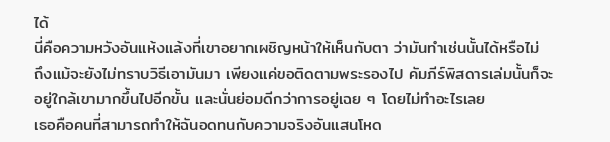ได้
นี่คือความหวังอันแห้งแล้งที่เขาอยากเผชิญหน้าให้เห็นกับตา ว่ามันทำเช่นนั้นได้หรือไม่
ถึงแม้จะยังไม่ทราบวิธีเอามันมา เพียงแค่ขอติดตามพระรองไป คัมภีร์พิสดารเล่มนั้นก็จะอยู่ใกล้เขามากขึ้นไปอีกขั้น และนั่นย่อมดีกว่าการอยู่เฉย ๆ โดยไม่ทำอะไรเลย
เธอคือคนที่สามารถทำให้ฉันอดทนกับความจริงอันแสนโหด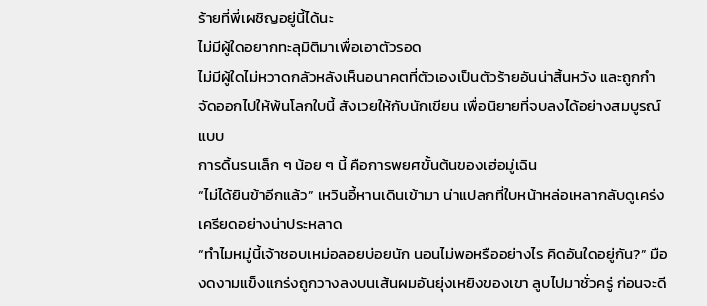ร้ายที่พี่เผชิญอยู่นี้ได้นะ
ไม่มีผู้ใดอยากทะลุมิติมาเพื่อเอาตัวรอด
ไม่มีผู้ใดไม่หวาดกลัวหลังเห็นอนาคตที่ตัวเองเป็นตัวร้ายอันน่าสิ้นหวัง และถูกกำจัดออกไปให้พ้นโลกใบนี้ สังเวยให้กับนักเขียน เพื่อนิยายที่จบลงได้อย่างสมบูรณ์แบบ
การดิ้นรนเล็ก ๆ น้อย ๆ นี้ คือการพยศขั้นต้นของเฮ่อมู่เฉิน
“ไม่ได้ยินข้าอีกแล้ว” เหวินอี้หานเดินเข้ามา น่าแปลกที่ใบหน้าหล่อเหลากลับดูเคร่งเครียดอย่างน่าประหลาด
“ทำไมหมู่นี้เจ้าชอบเหม่อลอยบ่อยนัก นอนไม่พอหรืออย่างไร คิดอันใดอยู่กัน?” มืองดงามแข็งแกร่งถูกวางลงบนเส้นผมอันยุ่งเหยิงของเขา ลูบไปมาชั่วครู่ ก่อนจะดี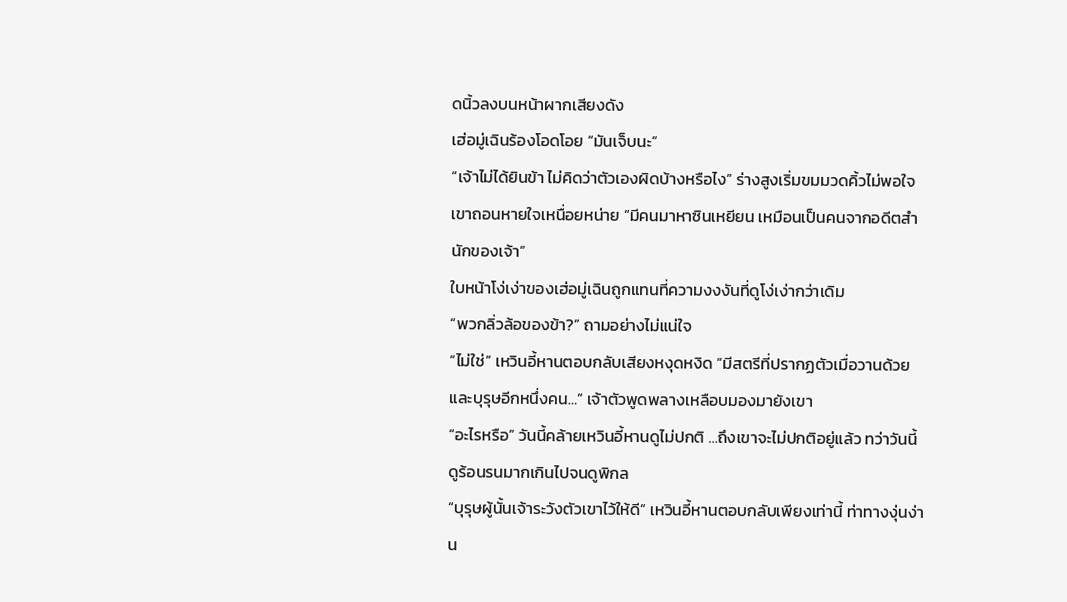ดนิ้วลงบนหน้าผากเสียงดัง
เฮ่อมู่เฉินร้องโอดโอย “มันเจ็บนะ”
“เจ้าไม่ได้ยินข้า ไม่คิดว่าตัวเองผิดบ้างหรือไง” ร่างสูงเริ่มขมมวดคิ้วไม่พอใจ เขาถอนหายใจเหนื่อยหน่าย “มีคนมาหาซินเหยียน เหมือนเป็นคนจากอดีตสำนักของเจ้า”
ใบหน้าโง่เง่าของเฮ่อมู่เฉินถูกแทนที่ความงงงันที่ดูโง่เง่ากว่าเดิม
“พวกลิ่วล้อของข้า?” ถามอย่างไม่แน่ใจ
“ไม่ใช่” เหวินอี้หานตอบกลับเสียงหงุดหงิด “มีสตรีที่ปรากฏตัวเมื่อวานด้วย และบุรุษอีกหนึ่งคน…” เจ้าตัวพูดพลางเหลือบมองมายังเขา
“อะไรหรือ” วันนี้คล้ายเหวินอี้หานดูไม่ปกติ …ถึงเขาจะไม่ปกติอยู่แล้ว ทว่าวันนี้ดูร้อนรนมากเกินไปจนดูพิกล
“บุรุษผู้นั้นเจ้าระวังตัวเขาไว้ให้ดี” เหวินอี้หานตอบกลับเพียงเท่านี้ ท่าทางงุ่นง่าน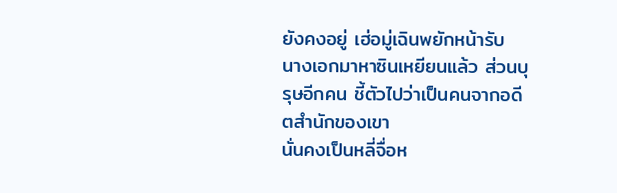ยังคงอยู่ เฮ่อมู่เฉินพยักหน้ารับ
นางเอกมาหาซินเหยียนแล้ว ส่วนบุรุษอีกคน ชี้ตัวไปว่าเป็นคนจากอดีตสำนักของเขา
นั่นคงเป็นหลี่จื่อห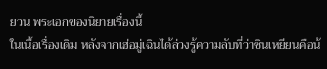ยวน พระเอกของนิยายเรื่องนี้
ในเนื้อเรื่องเดิม หลังจากเฮ่อมู่เฉินได้ล่วงรู้ความลับที่ว่าซินเหยียนคือน้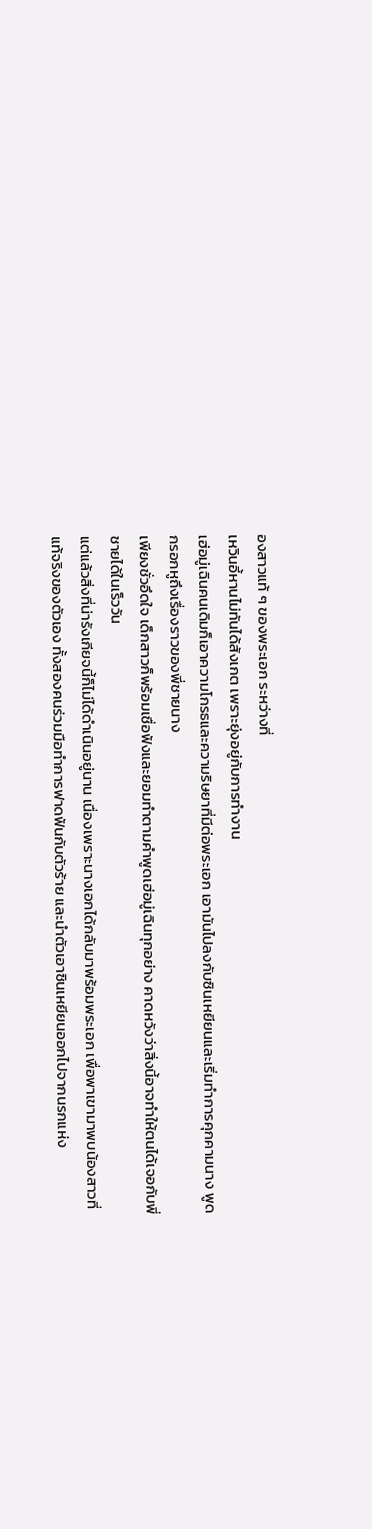องสาวแท้ ๆ ของพระเอก ระหว่างที่
เหวินอี้หานไม่ทันได้สังเกต เพราะยุ่งอยู่กับการทำงาน
เฮ่อมู่เฉินคนเดิมก็เอาความโกรธและความริษยาที่มีต่อพระเอก เอามันไปลงกับซินเหยียนและเริ่มทำการคุกคามนาง พูดกรอกหูถึงเรื่องราวของพี่ชายนาง
เพียงชั่วอึดใจ เด็กสาวก็พร้อมเชื่อฟังและยอมทำตามคำพูดเฮ่อมู่เฉินทุกอย่าง คาดหวังว่าสิ่งนี้อาจทำให้ตนได้เจอกับพี่ชายได้ในเร็ววัน
แต่แล้วสิ่งที่น่ารังเกียจนี้ก็ไม่ได้ดำเนินอยู่นาน เนื่องเพราะนางเอกได้กลับมาพร้อมพระเอก เพื่อพาเขามาพบน้องสาวที่แท้จริงของตัวเอง ทั้งสองคนร่วมมือทำการฟาดฟันกับตัวร้าย และนำตัวเอาซินเหยียนออกไปจากนรกแห่ง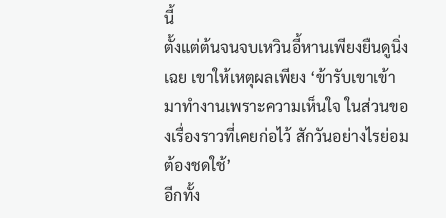นี้
ตั้งแต่ต้นจนจบเหวินอี้หานเพียงยืนดูนิ่งเฉย เขาให้เหตุผลเพียง ‘ข้ารับเขาเข้ามาทำงานเพราะความเห็นใจ ในส่วนของเรื่องราวที่เคยก่อไว้ สักวันอย่างไรย่อมต้องชดใช้’
อีกทั้ง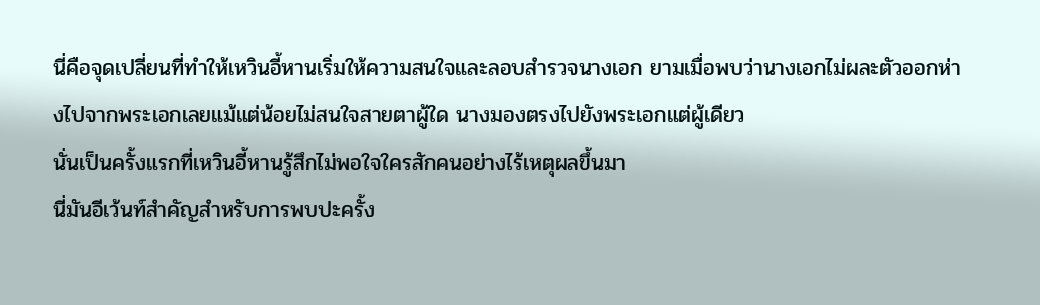นี่คือจุดเปลี่ยนที่ทำให้เหวินอี้หานเริ่มให้ความสนใจและลอบสำรวจนางเอก ยามเมื่อพบว่านางเอกไม่ผละตัวออกห่างไปจากพระเอกเลยแม้แต่น้อยไม่สนใจสายตาผู้ใด นางมองตรงไปยังพระเอกแต่ผู้เดียว
นั่นเป็นครั้งแรกที่เหวินอี้หานรู้สึกไม่พอใจใครสักคนอย่างไร้เหตุผลขึ้นมา
นี่มันอีเว้นท์สำคัญสำหรับการพบปะครั้ง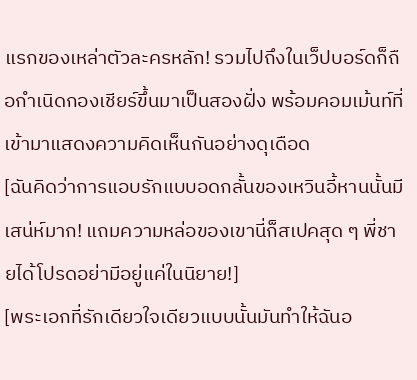แรกของเหล่าตัวละครหลัก! รวมไปถึงในเว็ปบอร์ดก็ถือกำเนิดกองเชียร์ขึ้นมาเป็นสองฝั่ง พร้อมคอมเม้นท์ที่เข้ามาแสดงความคิดเห็นกันอย่างดุเดือด
[ฉันคิดว่าการแอบรักแบบอดกลั้นของเหวินอี้หานนั้นมีเสน่ห์มาก! แถมความหล่อของเขานี่ก็สเปคสุด ๆ พี่ชายได้โปรดอย่ามีอยู่แค่ในนิยาย!]
[พระเอกที่รักเดียวใจเดียวแบบนั้นมันทำให้ฉันอ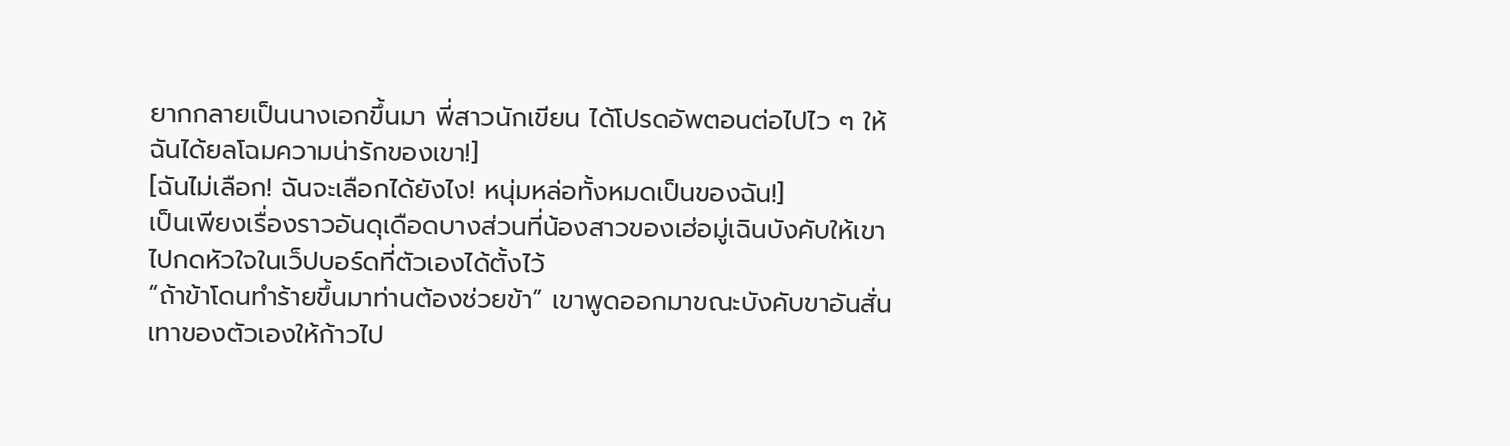ยากกลายเป็นนางเอกขึ้นมา พี่สาวนักเขียน ได้โปรดอัพตอนต่อไปไว ๆ ให้ฉันได้ยลโฉมความน่ารักของเขา!]
[ฉันไม่เลือก! ฉันจะเลือกได้ยังไง! หนุ่มหล่อทั้งหมดเป็นของฉัน!]
เป็นเพียงเรื่องราวอันดุเดือดบางส่วนที่น้องสาวของเฮ่อมู่เฉินบังคับให้เขาไปกดหัวใจในเว็ปบอร์ดที่ตัวเองได้ตั้งไว้
“ถ้าข้าโดนทำร้ายขึ้นมาท่านต้องช่วยข้า” เขาพูดออกมาขณะบังคับขาอันสั่นเทาของตัวเองให้ก้าวไป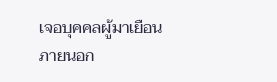เจอบุคคลผู้มาเยือนภายนอก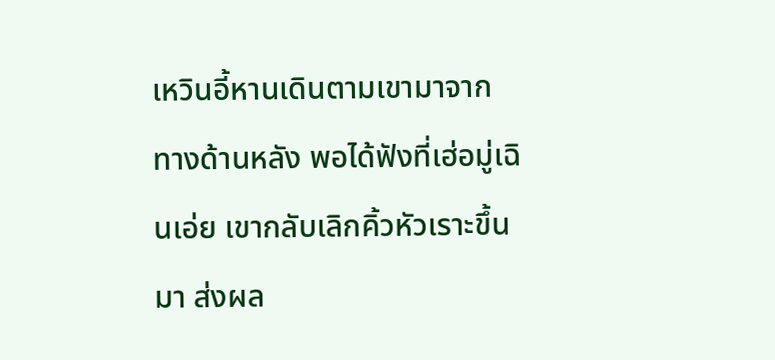เหวินอี้หานเดินตามเขามาจากทางด้านหลัง พอได้ฟังที่เฮ่อมู่เฉินเอ่ย เขากลับเลิกคิ้วหัวเราะขึ้นมา ส่งผล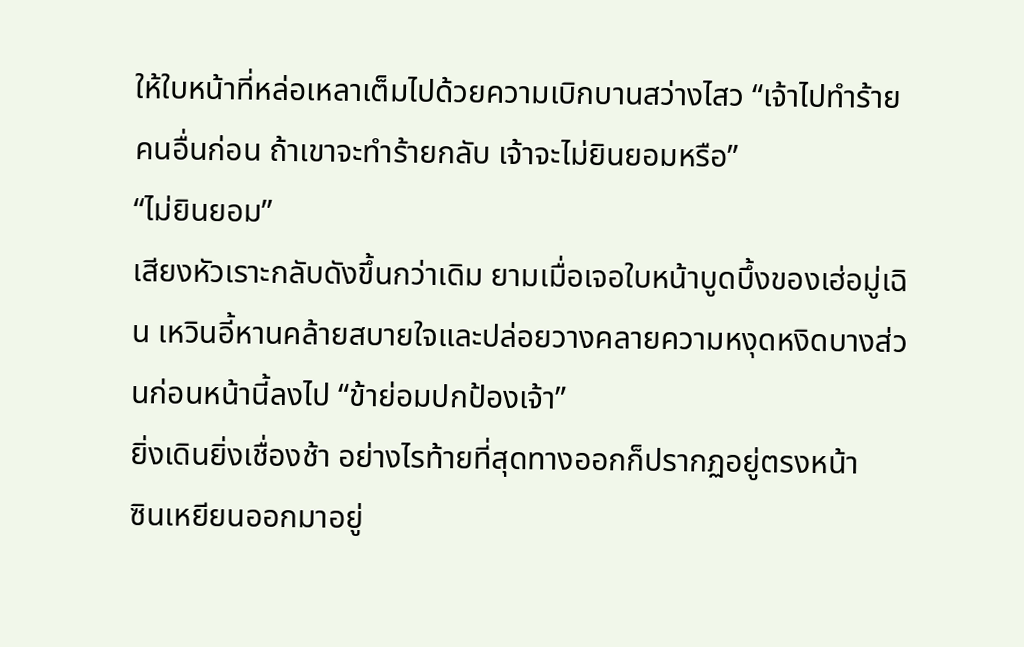ให้ใบหน้าที่หล่อเหลาเต็มไปด้วยความเบิกบานสว่างไสว “เจ้าไปทำร้ายคนอื่นก่อน ถ้าเขาจะทำร้ายกลับ เจ้าจะไม่ยินยอมหรือ”
“ไม่ยินยอม”
เสียงหัวเราะกลับดังขึ้นกว่าเดิม ยามเมื่อเจอใบหน้าบูดบึ้งของเฮ่อมู่เฉิน เหวินอี้หานคล้ายสบายใจและปล่อยวางคลายความหงุดหงิดบางส่วนก่อนหน้านี้ลงไป “ข้าย่อมปกป้องเจ้า”
ยิ่งเดินยิ่งเชื่องช้า อย่างไรท้ายที่สุดทางออกก็ปรากฏอยู่ตรงหน้า
ซินเหยียนออกมาอยู่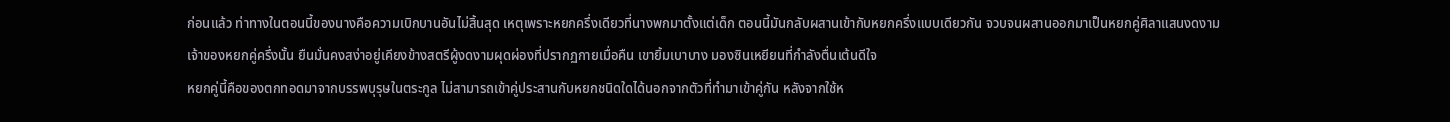ก่อนแล้ว ท่าทางในตอนนี้ของนางคือความเบิกบานอันไม่สิ้นสุด เหตุเพราะหยกครึ่งเดียวที่นางพกมาตั้งแต่เด็ก ตอนนี้มันกลับผสานเข้ากับหยกครึ่งแบบเดียวกัน จวบจนผสานออกมาเป็นหยกคู่ศิลาแสนงดงาม
เจ้าของหยกคู่ครึ่งนั้น ยืนมั่นคงสง่าอยู่เคียงข้างสตรีผู้งดงามผุดผ่องที่ปรากฏกายเมื่อคืน เขายิ้มเบาบาง มองซินเหยียนที่กำลังตื่นเต้นดีใจ
หยกคู่นี้คือของตกทอดมาจากบรรพบุรุษในตระกูล ไม่สามารถเข้าคู่ประสานกับหยกชนิดใดได้นอกจากตัวที่ทำมาเข้าคู่กัน หลังจากใช้ห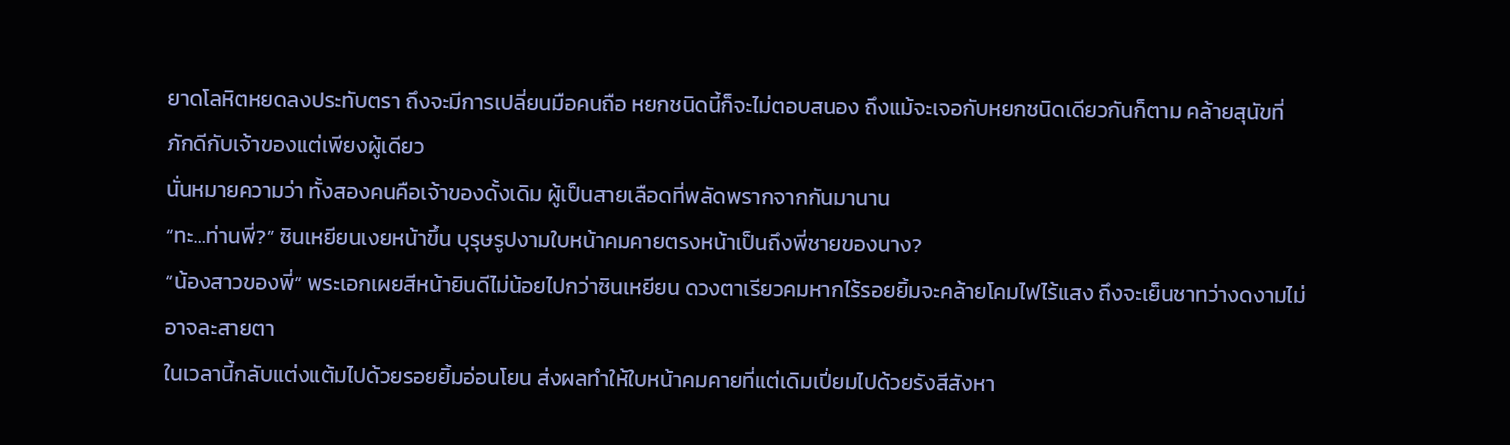ยาดโลหิตหยดลงประทับตรา ถึงจะมีการเปลี่ยนมือคนถือ หยกชนิดนี้ก็จะไม่ตอบสนอง ถึงแม้จะเจอกับหยกชนิดเดียวกันก็ตาม คล้ายสุนัขที่ภักดีกับเจ้าของแต่เพียงผู้เดียว
นั่นหมายความว่า ทั้งสองคนคือเจ้าของดั้งเดิม ผู้เป็นสายเลือดที่พลัดพรากจากกันมานาน
“ทะ…ท่านพี่?” ซินเหยียนเงยหน้าขึ้น บุรุษรูปงามใบหน้าคมคายตรงหน้าเป็นถึงพี่ชายของนาง?
“น้องสาวของพี่” พระเอกเผยสีหน้ายินดีไม่น้อยไปกว่าซินเหยียน ดวงตาเรียวคมหากไร้รอยยิ้มจะคล้ายโคมไฟไร้แสง ถึงจะเย็นชาทว่างดงามไม่อาจละสายตา
ในเวลานี้กลับแต่งแต้มไปด้วยรอยยิ้มอ่อนโยน ส่งผลทำให้ใบหน้าคมคายที่แต่เดิมเปี่ยมไปด้วยรังสีสังหา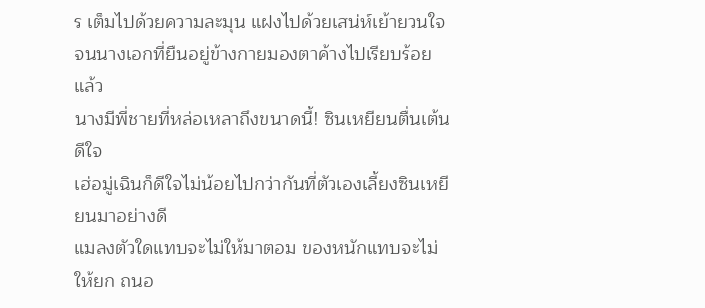ร เต็มไปด้วยความละมุน แฝงไปด้วยเสน่ห์เย้ายวนใจ จนนางเอกที่ยืนอยู่ข้างกายมองตาค้างไปเรียบร้อยแล้ว
นางมีพี่ชายที่หล่อเหลาถึงขนาดนี้! ซินเหยียนตื่นเต้นดีใจ
เฮ่อมู่เฉินก็ดีใจไม่น้อยไปกว่ากันที่ตัวเองเลี้ยงซินเหยียนมาอย่างดี
แมลงตัวใดแทบจะไม่ให้มาตอม ของหนักแทบจะไม่ให้ยก ถนอ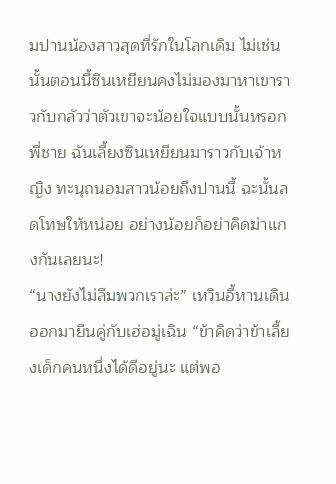มปานน้องสาวสุดที่รักในโลกเดิม ไม่เช่นนั้นตอนนี้ซินเหยียนคงไม่มองมาหาเขาราวกับกลัวว่าตัวเขาจะน้อยใจแบบนั้นหรอก
พี่ชาย ฉันเลี้ยงซินเหยียนมาราวกับเจ้าหญิง ทะนุถนอมสาวน้อยถึงปานนี้ ฉะนั้นลดโทษให้หน่อย อย่างน้อยก็อย่าคิดฆ่าแกงกันเลยนะ!
“นางยังไม่ลืมพวกเราล่ะ” เหวินอี้หานเดินออกมายืนคู่กับเฮ่อมู่เฉิน “ข้าคิดว่าข้าเลี้ยงเด็กคนหนึ่งได้ดีอยู่นะ แต่พอ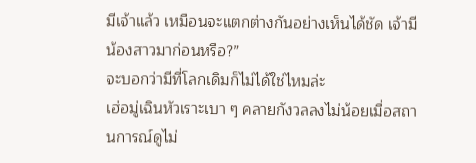มีเจ้าแล้ว เหมือนจะแตกต่างกันอย่างเห็นได้ชัด เจ้ามีน้องสาวมาก่อนหรือ?”
จะบอกว่ามีที่โลกเดิมก็ไม่ได้ใช่ไหมล่ะ
เฮ่อมู่เฉินหัวเราะเบา ๆ คลายกังวลลงไม่น้อยเมื่อสถานการณ์ดูไม่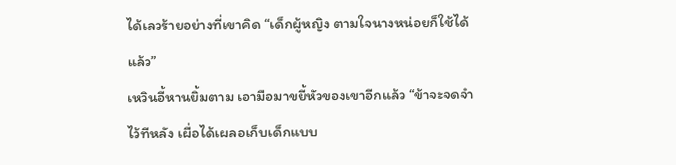ได้เลวร้ายอย่างที่เขาคิด “เด็กผู้หญิง ตามใจนางหน่อยก็ใช้ได้แล้ว”
เหวินอี้หานยิ้มตาม เอามือมาขยี้หัวของเขาอีกแล้ว “ข้าจะจดจำไว้ทีหลัง เผื่อได้เผลอเก็บเด็กแบบ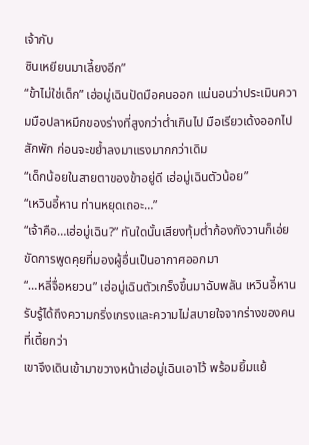เจ้ากับ
ซินเหยียนมาเลี้ยงอีก”
“ข้าไม่ใช่เด็ก” เฮ่อมู่เฉินปัดมือคนออก แน่นอนว่าประเมินความมือปลาหมึกของร่างที่สูงกว่าต่ำเกินไป มือเรียวเด้งออกไปสักพัก ก่อนจะขย้ำลงมาแรงมากกว่าเดิม
“เด็กน้อยในสายตาของข้าอยู่ดี เฮ่อมู่เฉินตัวน้อย”
“เหวินอี้หาน ท่านหยุดเถอะ…”
“เจ้าคือ…เฮ่อมู่เฉิน?” ทันใดนั้นเสียงทุ้มต่ำก้องกังวานก็เอ่ยขัดการพูดคุยที่มองผู้อื่นเป็นอากาศออกมา
“…หลี่จื่อหยวน” เฮ่อมู่เฉินตัวเกร็งขึ้นมาฉับพลัน เหวินอี้หานรับรู้ได้ถึงความกริ่งเกรงและความไม่สบายใจจากร่างของคนที่เตี้ยกว่า
เขาจึงเดินเข้ามาขวางหน้าเฮ่อมู่เฉินเอาไว้ พร้อมยิ้มแย้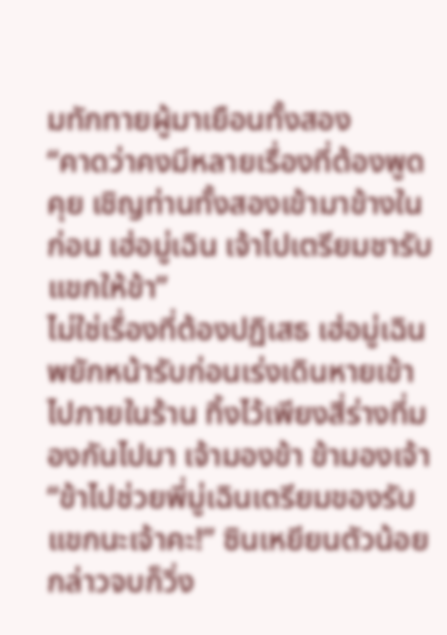มทักทายผู้มาเยือนทั้งสอง
“คาดว่าคงมีหลายเรื่องที่ต้องพูดคุย เชิญท่านทั้งสองเข้ามาข้างในก่อน เฮ่อมู่เฉิน เจ้าไปเตรียมชารับแขกให้ข้า”
ไม่ใช่เรื่องที่ต้องปฏิเสธ เฮ่อมู่เฉินพยักหน้ารับก่อนเร่งเดินหายเข้าไปภายในร้าน ทิ้งไว้เพียงสี่ร่างที่มองกันไปมา เจ้ามองข้า ข้ามองเจ้า
“ข้าไปช่วยพี่มู่เฉินเตรียมของรับแขกนะเจ้าคะ!” ซินเหยียนตัวน้อยกล่าวจบก็วิ่ง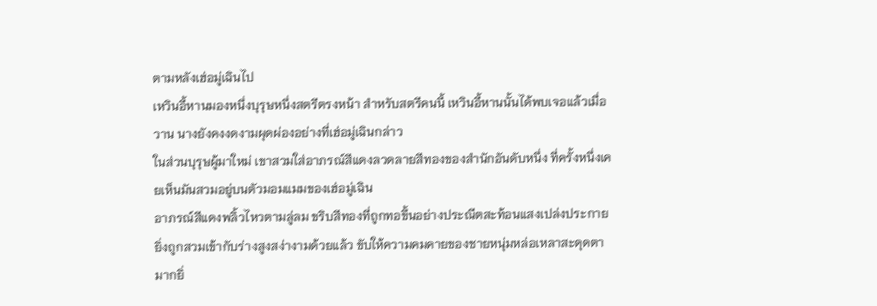ตามหลังเฮ่อมู่เฉินไป
เหวินอี้หานมองหนึ่งบุรุษหนึ่งสตรีตรงหน้า สำหรับสตรีคนนี้ เหวินอี้หานนั้นได้พบเจอแล้วเมื่อวาน นางยังคงงดงามผุดผ่องอย่างที่เฮ่อมู่เฉินกล่าว
ในส่วนบุรุษผู้มาใหม่ เขาสวมใส่อาภรณ์สีแดงลวดลายสีทองของสำนักอันดับหนึ่ง ที่ครั้งหนึ่งเคยเห็นมันสวมอยู่บนตัวมอมแมมของเฮ่อมู่เฉิน
อาภรณ์สีแดงพลิ้วไหวตามลู่ลม ขริบสีทองที่ถูกทอขึ้นอย่างประณีตสะท้อนแสงเปล่งประกาย ยิ่งถูกสวมเข้ากับร่างสูงสง่างามด้วยแล้ว ขับให้ความคมคายของชายหนุ่มหล่อเหลาสะดุดตามากยิ่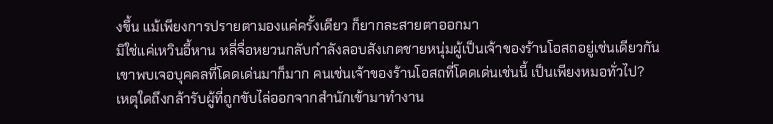งขึ้น แม้เพียงการปรายตามองแค่ครั้งเดียว ก็ยากละสายตาออกมา
มิใช่แค่เหวินอี้หาน หลี่จื่อหยวนกลับกำลังลอบสังเกตชายหนุ่มผู้เป็นเจ้าของร้านโอสถอยู่เช่นเดียวกัน
เขาพบเจอบุคคลที่โดดเด่นมาก็มาก คนเช่นเจ้าของร้านโอสถที่โดดเด่นเช่นนี้ เป็นเพียงหมอทั่วไป?
เหตุใดถึงกล้ารับผู้ที่ถูกขับไล่ออกจากสำนักเข้ามาทำงาน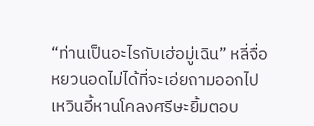“ท่านเป็นอะไรกับเฮ่อมู่เฉิน” หลี่จื่อหยวนอดไม่ได้ที่จะเอ่ยถามออกไป
เหวินอี้หานโคลงศรีษะยิ้มตอบ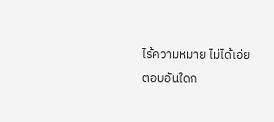ไร้ความหมาย ไม่ได้เอ่ยตอบอันใดก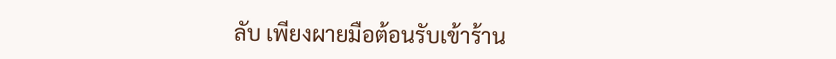ลับ เพียงผายมือต้อนรับเข้าร้าน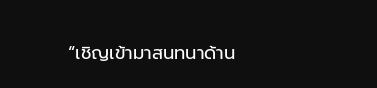“เชิญเข้ามาสนทนาด้าน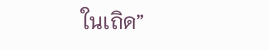ในเถิด”